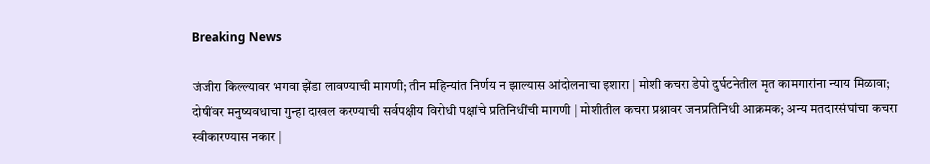Breaking News

जंजीरा किल्ल्यावर भगवा झेंडा लावण्याची मागणी; तीन महिन्यांत निर्णय न झाल्यास आंदोलनाचा इशारा | मोशी कचरा डेपो दुर्घटनेतील मृत कामगारांना न्याय मिळावा; दोषींवर मनुष्यवधाचा गुन्हा दाखल करण्याची सर्वपक्षीय विरोधी पक्षांचे प्रतिनिधींची मागणी | मोशीतील कचरा प्रश्नावर जनप्रतिनिधी आक्रमक; अन्य मतदारसंघांचा कचरा स्वीकारण्यास नकार |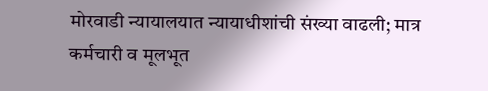मोरवाडी न्यायालयात न्यायाधीशांची संख्या वाढली; मात्र कर्मचारी व मूलभूत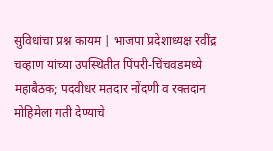सुविधांचा प्रश्न कायम | भाजपा प्रदेशाध्यक्ष रवींद्र चव्हाण यांच्या उपस्थितीत पिंपरी-चिंचवडमध्ये महाबैठक; पदवीधर मतदार नोंदणी व रक्तदान मोहिमेला गती देण्याचे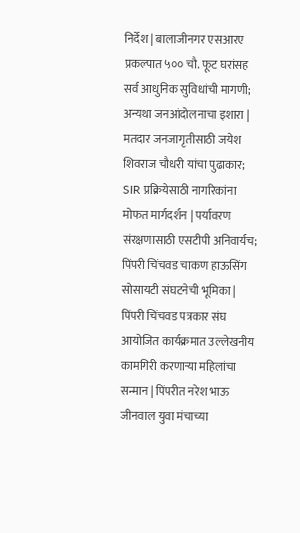निर्देश | बालाजीनगर एसआरए प्रकल्पात ५०० चौ. फूट घरांसह सर्व आधुनिक सुविधांची मागणी; अन्यथा जनआंदोलनाचा इशारा | मतदार जनजागृतीसाठी जयेश शिवराज चौधरी यांचा पुढाकार; SIR प्रक्रियेसाठी नागरिकांना मोफत मार्गदर्शन | पर्यावरण संरक्षणासाठी एसटीपी अनिवार्यच; पिंपरी चिंचवड चाकण हाऊसिंग सोसायटी संघटनेची भूमिका | पिंपरी चिंचवड पत्रकार संघ आयोजित कार्यक्रमात उल्लेखनीय कामगिरी करणाऱ्या महिलांचा सन्मान | पिंपरीत नरेश भाऊ जीनवाल युवा मंचाच्या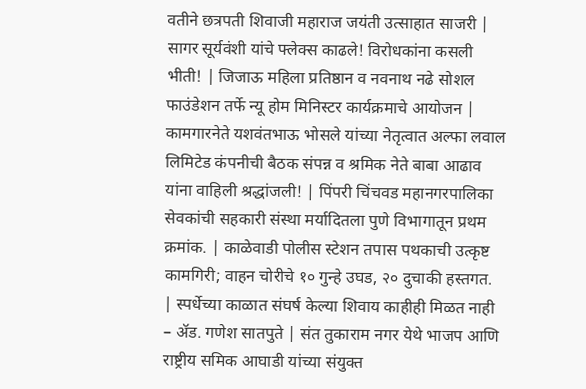वतीने छत्रपती शिवाजी महाराज जयंती उत्साहात साजरी | सागर सूर्यवंशी यांचे फ्लेक्स काढले! विरोधकांना कसली भीती! | जिजाऊ महिला प्रतिष्ठान व नवनाथ नढे सोशल फाउंडेशन तर्फे न्यू होम मिनिस्टर कार्यक्रमाचे आयोजन | कामगारनेते यशवंतभाऊ भोसले यांच्या नेतृत्वात अल्फा लवाल लिमिटेड कंपनीची बैठक संपन्न व श्रमिक नेते बाबा आढाव यांना वाहिली श्रद्धांजली! | पिंपरी चिंचवड महानगरपालिका सेवकांची सहकारी संस्था मर्यादितला पुणे विभागातून प्रथम क्रमांक. | काळेवाडी पोलीस स्टेशन तपास पथकाची उत्कृष्ट कामगिरी; वाहन चोरीचे १० गुन्हे उघड, २० दुचाकी हस्तगत. | स्पर्धेच्या काळात संघर्ष केल्या शिवाय काहीही मिळत नाही – ॲड. गणेश सातपुते | संत तुकाराम नगर येथे भाजप आणि राष्ट्रीय समिक आघाडी यांच्या संयुक्त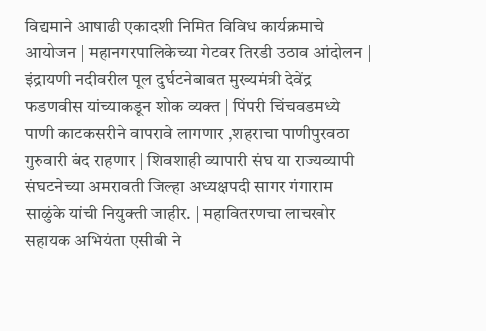विद्यमाने आषाढी एकादशी निमित विविध कार्यक्रमाचे आयोजन | महानगरपालिकेच्या गेटवर तिरडी उठाव आंदोलन | इंद्रायणी नदीवरील पूल दुर्घटनेबाबत मुख्यमंत्री देवेंद्र फडणवीस यांच्याकडून शोक व्यक्त | पिंपरी चिंचवडमध्ये पाणी काटकसरीने वापरावे लागणार ,शहराचा पाणीपुरवठा गुरुवारी बंद राहणार | शिवशाही व्यापारी संघ या राज्यव्यापी संघटनेच्या अमरावती जिल्हा अध्यक्षपदी सागर गंगाराम साळुंके यांची नियुक्ती जाहीर. | महावितरणचा लाचखोर सहायक अभियंता एसीबी ने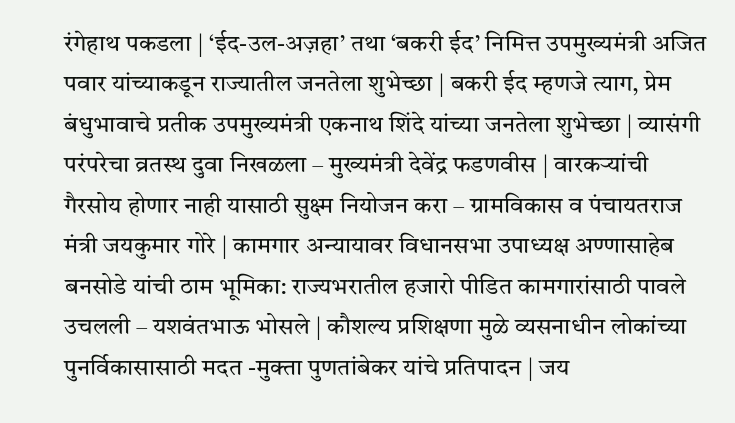रंगेहाथ पकडला | ‘ईद-उल-अज़हा’ तथा ‘बकरी ईद’ निमित्त उपमुख्यमंत्री अजित पवार यांच्याकडून राज्यातील जनतेला शुभेच्छा | बकरी ईद म्हणजे त्याग, प्रेम बंधुभावाचे प्रतीक उपमुख्यमंत्री एकनाथ शिंदे यांच्या जनतेला शुभेच्छा | व्यासंगी परंपरेचा व्रतस्थ दुवा निखळला – मुख्यमंत्री देवेंद्र फडणवीस | वारकऱ्यांची गैरसोय होणार नाही यासाठी सुक्ष्म नियोजन करा – ग्रामविकास व पंचायतराज मंत्री जयकुमार गोरे | कामगार अन्यायावर विधानसभा उपाध्यक्ष अण्णासाहेब बनसोडे यांची ठाम भूमिका: राज्यभरातील हजारो पीडित कामगारांसाठी पावले उचलली – यशवंतभाऊ भोसले | कौशल्य प्रशिक्षणा मुळे व्यसनाधीन लोकांच्या पुनर्विकासासाठी मदत -मुक्ता पुणतांबेकर यांचे प्रतिपादन | जय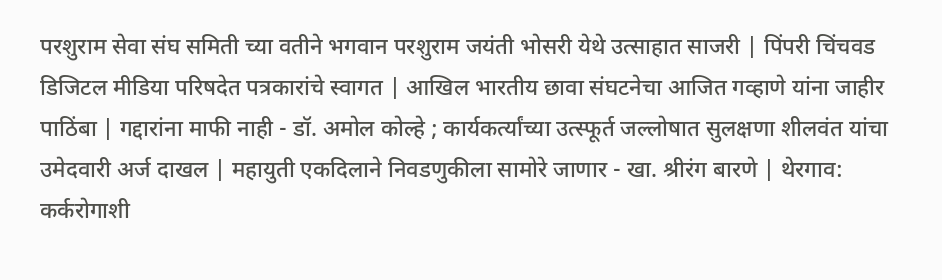परशुराम सेवा संघ समिती च्या वतीने भगवान परशुराम जयंती भोसरी येथे उत्साहात साजरी | पिंपरी चिंचवड डिजिटल मीडिया परिषदेत पत्रकारांचे स्वागत | आखिल भारतीय छावा संघटनेचा आजित गव्हाणे यांना जाहीर पाठिंबा | गद्दारांना माफी नाही - डॉ. अमोल कोल्हे ; कार्यकर्त्यांच्या उत्स्फूर्त जल्लोषात सुलक्षणा शीलवंत यांचा उमेदवारी अर्ज दाखल | महायुती एकदिलाने निवडणुकीला सामोरे जाणार - खा. श्रीरंग बारणे | थेरगाव: कर्करोगाशी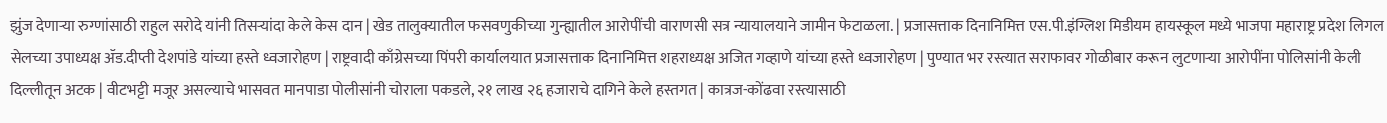झुंज देणाऱ्या रुग्णांसाठी राहुल सरोदे यांनी तिसऱ्यांदा केले केस दान | खेड तालुक्यातील फसवणुकीच्या गुन्ह्यातील आरोपींची वाराणसी सत्र न्यायालयाने जामीन फेटाळला. | प्रजासत्ताक दिनानिमित्त एस.पी.इंग्लिश मिडीयम हायस्कूल मध्ये भाजपा महाराष्ट्र प्रदेश लिगल सेलच्या उपाध्यक्ष ॲड.दीप्ती देशपांडे यांच्या हस्ते ध्वजारोहण | राष्ट्रवादी काँग्रेसच्या पिंपरी कार्यालयात प्रजासत्ताक दिनानिमित्त शहराध्यक्ष अजित गव्हाणे यांच्या हस्ते ध्वजारोहण | पुण्यात भर रस्त्यात सराफावर गोळीबार करून लुटणाऱ्या आरोपींना पोलिसांनी केली दिल्लीतून अटक | वीटभट्टी मजूर असल्याचे भासवत मानपाडा पोलीसांनी चोराला पकडले, २१ लाख २६ हजाराचे दागिने केले हस्तगत | कात्रज-कोंढवा रस्त्यासाठी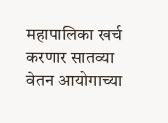महापालिका खर्च करणार सातव्या वेतन आयोगाच्या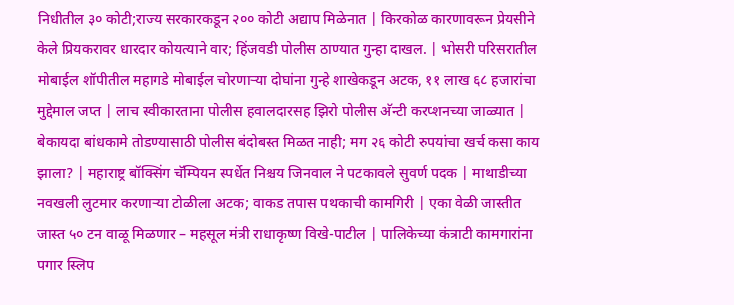निधीतील ३० कोटी;राज्य सरकारकडून २०० कोटी अद्याप मिळेनात | किरकोळ कारणावरून प्रेयसीने केले प्रियकरावर धारदार कोयत्याने वार; हिंजवडी पोलीस ठाण्यात गुन्हा दाखल. | भोसरी परिसरातील मोबाईल शॉपीतील महागडे मोबाईल चोरणाऱ्या दोघांना गुन्हे शाखेकडून अटक, ११ लाख ६८ हजारांचा मुद्देमाल जप्त | लाच स्वीकारताना पोलीस हवालदारसह झिरो पोलीस अ‍ॅन्टी करप्शनच्या जाळ्यात | बेकायदा बांधकामे तोडण्यासाठी पोलीस बंदोबस्त मिळत नाही; मग २६ कोटी रुपयांचा खर्च कसा काय झाला? | महाराष्ट्र बॉक्सिंग चॅम्पियन स्पर्धेत निश्चय जिनवाल ने पटकावले सुवर्ण पदक | माथाडीच्या नवखली लुटमार करणाऱ्या टोळीला अटक; वाकड तपास पथकाची कामगिरी | एका वेळी जास्तीत जास्त ५० टन वाळू मिळणार – महसूल मंत्री राधाकृष्ण विखे-पाटील | पालिकेच्या कंत्राटी कामगारांना पगार स्लिप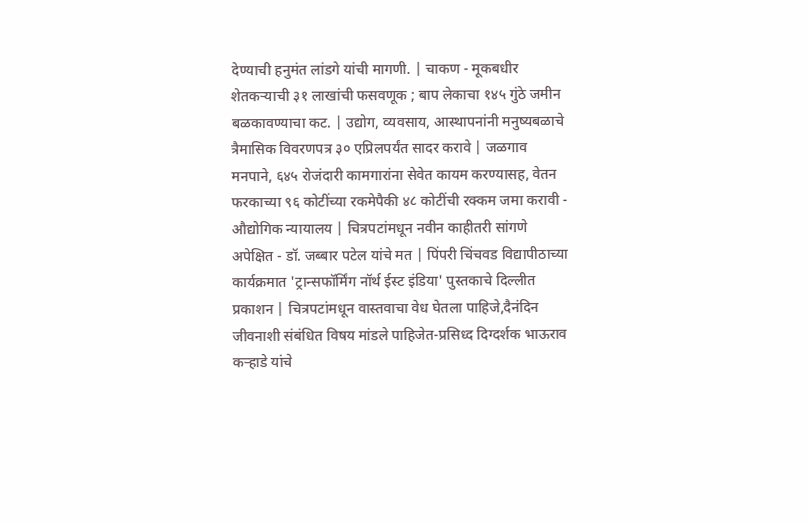देण्याची हनुमंत लांडगे यांची मागणी. | चाकण - मूकबधीर शेतकऱ्याची ३१ लाखांची फसवणूक ; बाप लेकाचा १४५ गुंठे जमीन बळकावण्याचा कट. | उद्योग, व्यवसाय, आस्थापनांनी मनुष्यबळाचे त्रैमासिक विवरणपत्र ३० एप्रिलपर्यंत सादर करावे | जळगाव मनपाने, ६४५ रोजंदारी कामगारांना सेवेत कायम करण्यासह, वेतन फरकाच्या ९६ कोटींच्या रकमेपैकी ४८ कोटींची रक्कम जमा करावी - औद्योगिक न्यायालय | चित्रपटांमधून नवीन काहीतरी सांगणे अपेक्षित - डॉ. जब्बार पटेल यांचे मत | पिंपरी चिंचवड विद्यापीठाच्या कार्यक्रमात 'ट्रान्सफॉर्मिंग नॉर्थ ईस्ट इंडिया' पुस्तकाचे दिल्लीत प्रकाशन | चित्रपटांमधून वास्तवाचा वेध घेतला पाहिजे,दैनंदिन जीवनाशी संबंधित विषय मांडले पाहिजेत-प्रसिध्द दिग्दर्शक भाऊराव कऱ्हाडे यांचे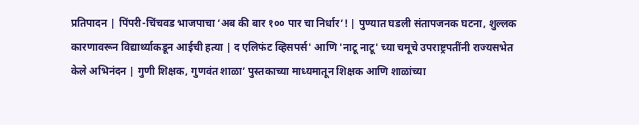प्रतिपादन | पिंपरी-चिंचवड भाजपाचा ‘अब की बार १०० पार चा निर्धार’! | पुण्यात घडली संतापजनक घटना, शुल्लक कारणावरून विद्यार्थ्याकडून आईची हत्या | द एलिफंट व्हिसपर्स' आणि 'नाटू नाटू' च्या चमूचे उपराष्ट्रपतींनी राज्यसभेत केले अभिनंदन | गुणी शिक्षक, गुणवंत शाळा’ पुस्तकाच्या माध्यमातून शिक्षक आणि शाळांच्या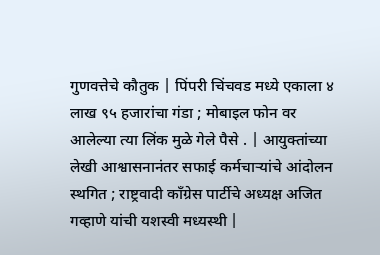गुणवत्तेचे कौतुक | पिंपरी चिंचवड मध्ये एकाला ४ लाख ९५ हजारांचा गंडा ; मोबाइल फोन वर आलेल्या त्या लिंक मुळे गेले पैसे . | आयुक्तांच्या लेखी आश्वासनानंतर सफाई कर्मचाऱ्यांचे आंदोलन स्थगित ; राष्ट्रवादी काँग्रेस पार्टीचे अध्यक्ष अजित गव्हाणे यांची यशस्वी मध्यस्थी |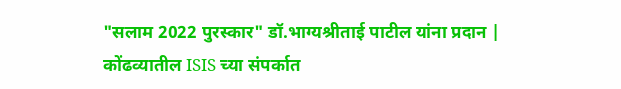"सलाम 2022 पुरस्कार" डॉ.भाग्यश्रीताई पाटील यांना प्रदान | कोंढव्यातील ISIS च्या संपर्कात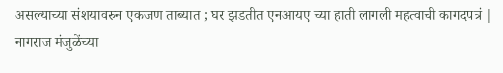असल्याच्या संशयावरुन एकजण ताब्यात ; घर झडतीत एनआयए च्या हाती लागली महत्वाची कागदपत्रं | नागराज मंजुळेंच्या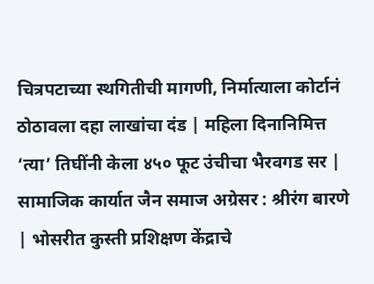चित्रपटाच्या स्थगितीची मागणी, निर्मात्याला कोर्टानं ठोठावला दहा लाखांचा दंड | महिला दिनानिमित्त ‘त्या’ तिघींनी केला ४५० फूट उंचीचा भैरवगड सर | सामाजिक कार्यात जैन समाज अग्रेसर : श्रीरंग बारणे | भोसरीत कुस्ती प्रशिक्षण केंद्राचे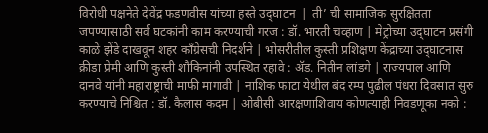विरोधी पक्षनेते देवेंद्र फडणवीस यांच्या हस्ते उद्‌घाटन  | ती’ ची सामाजिक सुरक्षितता जपण्यासाठी सर्व घटकांनी काम करण्याची गरज : डॉ. भारती चव्हाण | मेट्रोच्या उद्‌घाटन प्रसंगी काळे झेंडे दाखवून शहर कॉंग्रेसची निदर्शने | भोसरीतील कुस्ती प्रशिक्षण केंद्राच्या उद्‌घाटनास क्रीडा प्रेमी आणि कुस्ती शौकिनांनी उपस्थित रहावे : ॲड. नितीन लांडगे | राज्यपाल आणि दानवे यांनी महाराष्ट्राची माफी मागावी | नाशिक फाटा येथील बंद रम्प पुढील पंधरा दिवसात सुरु करण्याचे निश्चित : डॉ. कैलास कदम | ओबीसी आरक्षणाशिवाय कोणत्याही निवडणूका नको :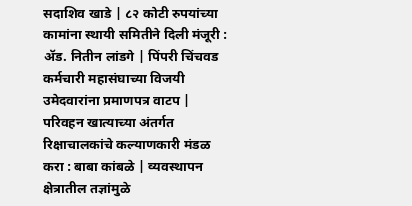सदाशिव खाडे | ८२ कोटी रुपयांच्या कामांना स्थायी समितीने दिली मंजूरी : ॲड. नितीन लांडगे | पिंपरी चिंचवड कर्मचारी महासंघाच्या विजयी उमेदवारांना प्रमाणपत्र वाटप | परिवहन खात्याच्या अंतर्गत रिक्षाचालकांचे कल्याणकारी मंडळ करा : बाबा कांबळे | व्यवस्थापन क्षेत्रातील तज्ञांमुळे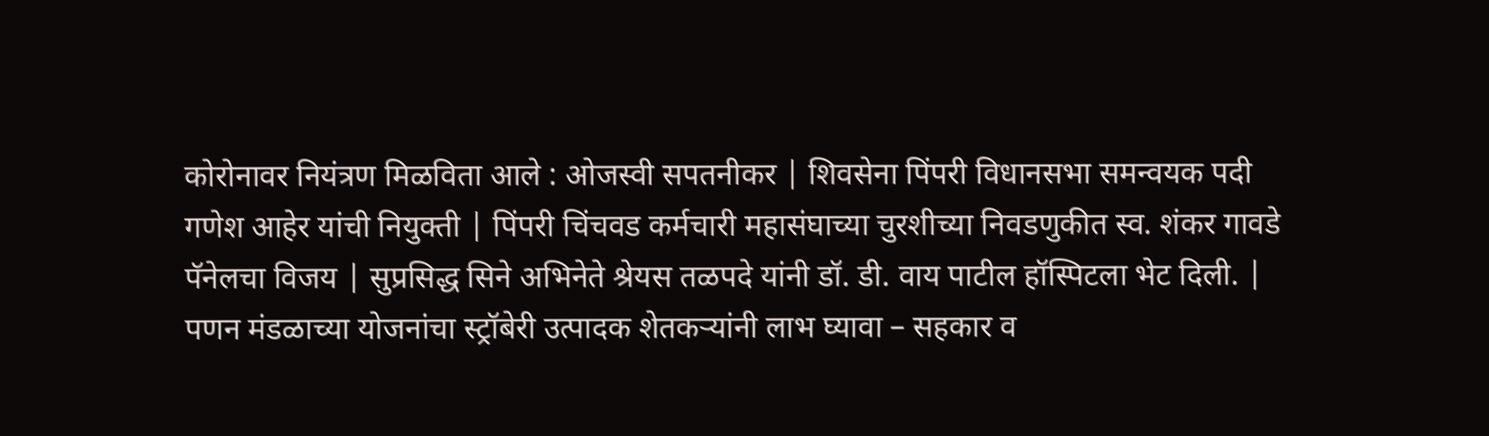कोरोनावर नियंत्रण मिळविता आले : ओजस्वी सपतनीकर | शिवसेना पिंपरी विधानसभा समन्वयक पदी गणेश आहेर यांची नियुक्ती | पिंपरी चिंचवड कर्मचारी महासंघाच्या चुरशीच्या निवडणुकीत स्व. शंकर गावडे पॅनेलचा विजय | सुप्रसिद्ध सिने अभिनेते श्रेयस तळपदे यांनी डॉ. डी. वाय पाटील हॉस्पिटला भेट दिली. | पणन मंडळाच्या योजनांचा स्ट्रॉबेरी उत्पादक शेतकऱ्यांनी लाभ घ्यावा – सहकार व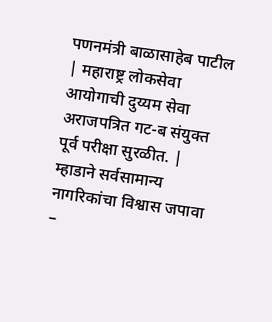पणनमंत्री बाळासाहेब पाटील | महाराष्ट्र लोकसेवा आयोगाची दुय्यम सेवा अराजपत्रित गट-ब संयुक्त पूर्व परीक्षा सुरळीत. | म्हाडाने सर्वसामान्य नागरिकांचा विश्वास जपावा –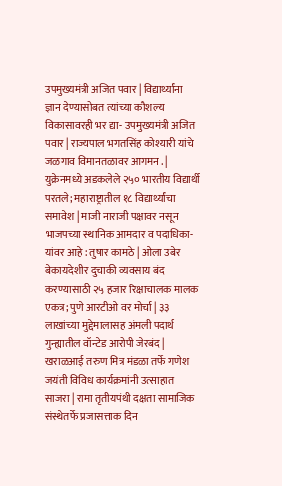उपमुख्यमंत्री अजित पवार | विद्यार्थ्यांना ज्ञान देण्यासोबत त्यांच्या कौशल्य विकासावरही भर द्या- उपमुख्यमंत्री अजित पवार | राज्यपाल भगतसिंह कोश्यारी यांचे जळगाव विमानतळावर आगमन . | युक्रेनमध्ये अडकलेले २५० भारतीय विद्यार्थी परतले; महाराष्ट्रातील १८ विद्यार्थ्यांचा समावेश | माजी नाराजी पक्षावर नसून भाजपच्या स्थानिक आमदार व पदाधिका-यांवर आहे : तुषार कामठे | ओला उबेर बेकायदेशीर दुचाकी व्यवसाय बंद करण्यासाठी २५ हजार रिक्षाचालक मालक एकत्र; पुणे आरटीओ वर मोर्चा | ३३ लाखांच्या मुद्देमालासह अंमली पदार्थ गुन्ह्यातील वॉन्टेड आरोपी जेरबंद | खराळआई तरुण मित्र मंडळा तर्फे गणेश जयंती विविध कार्यक्रमांनी उत्साहात साजरा | रामा तृतीयपंथी दक्षता सामाजिक संस्थेतर्फे प्रजासत्ताक दिन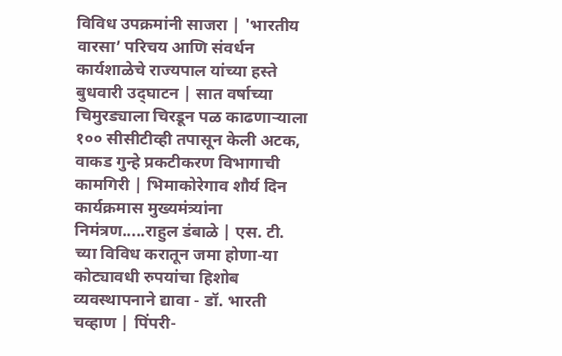विविध उपक्रमांनी साजरा | 'भारतीय वारसा’ परिचय आणि संवर्धन कार्यशाळेचे राज्यपाल यांच्या हस्ते बुधवारी उद्‌घाटन | सात वर्षाच्या चिमुरड्याला चिरडून पळ काढणाऱ्याला १०० सीसीटीव्ही तपासून केली अटक, वाकड गुन्हे प्रकटीकरण विभागाची कामगिरी | भिमाकोरेगाव शौर्य दिन कार्यक्रमास मुख्यमंत्र्यांना निमंत्रण.....राहुल डंबाळे | एस. टी. च्या विविध करातून जमा होणा-या कोट्यावधी रुपयांचा हिशोब व्यवस्थापनाने द्यावा - डॉ. भारती चव्हाण | पिंपरी-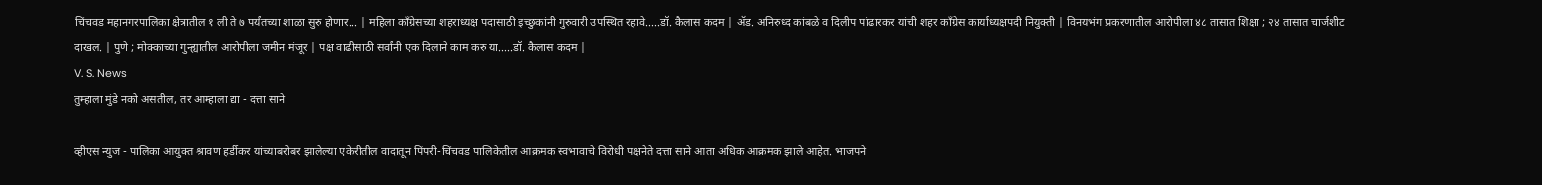चिंचवड महानगरपालिका क्षेत्रातील १ ली ते ७ पर्यंतच्या शाळा सुरु होणार... | महिला कॉंग्रेसच्या शहराध्यक्ष पदासाठी इच्छुकांनी गुरुवारी उपस्थित रहावे.....डॉ. कैलास कदम | ॲड. अनिरुध्द कांबळे व दिलीप पांढारकर यांची शहर कॉंग्रेस कार्याध्यक्षपदी नियुक्ती | विनयभंग प्रकरणातील आरोपीला ४८ तासात शिक्षा ; २४ तासात चार्जशीट दाखल. | पुणे ; मोक्काच्या गुन्ह्यातील आरोपीला जमीन मंजूर | पक्ष वाढीसाठी सर्वांनी एक दिलाने काम करु या.....डॉ. कैलास कदम |
V. S. News
तुम्हाला मुंडे नको असतील, तर आम्हाला द्या - दत्ता साने

व्हीएस न्युज - पालिका आयुक्त श्रावण हर्डीकर यांच्याबरोबर झालेल्या एकेरीतील वादातून पिंपरी-चिंचवड पालिकेतील आक्रमक स्वभावाचे विरोधी पक्षनेते दत्ता साने आता अधिक आक्रमक झाले आहेत. भाजपने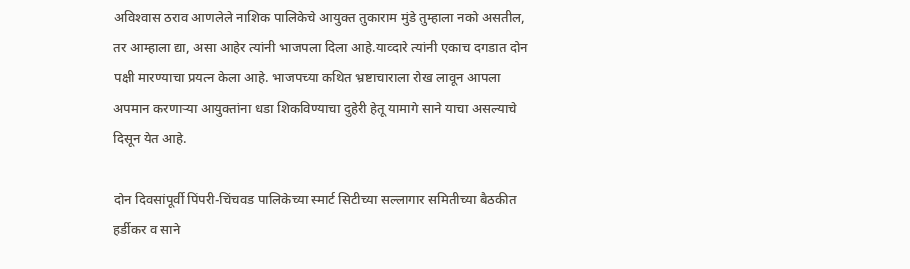अविश्‍वास ठराव आणलेले नाशिक पालिकेचे आयुक्त तुकाराम मुंडे तुम्हाला नको असतील, तर आम्हाला द्या, असा आहेर त्यांनी भाजपला दिला आहे.याव्दारे त्यांनी एकाच दगडात दोन पक्षी मारण्याचा प्रयत्न केला आहे. भाजपच्या कथित भ्रष्टाचाराला रोख लावून आपला अपमान करणाऱ्या आयुक्तांना धडा शिकविण्याचा दुहेरी हेतू यामागे साने याचा असल्याचे दिसून येत आहे.

दोन दिवसांपूर्वी पिंपरी-चिंचवड पालिकेच्या स्मार्ट सिटीच्या सल्लागार समितीच्या बैठकीत हर्डीकर व साने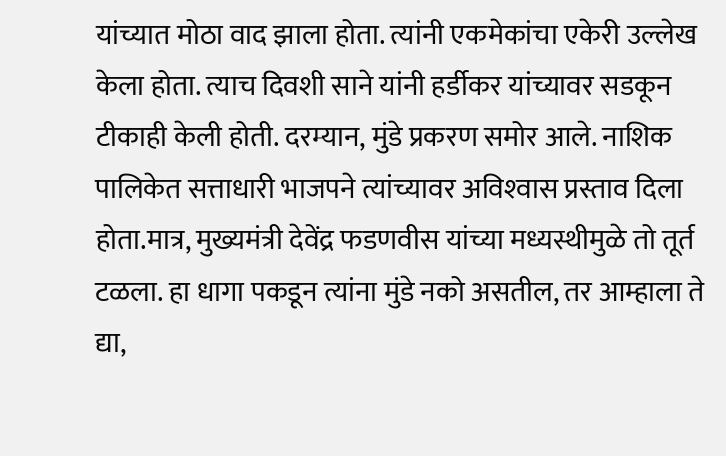यांच्यात मोठा वाद झाला होता. त्यांनी एकमेकांचा एकेरी उल्लेख केला होता. त्याच दिवशी साने यांनी हर्डीकर यांच्यावर सडकून टीकाही केली होती. दरम्यान, मुंडे प्रकरण समोर आले. नाशिक पालिकेत सत्ताधारी भाजपने त्यांच्यावर अविश्‍वास प्रस्ताव दिला होता.मात्र, मुख्यमंत्री देवेंद्र फडणवीस यांच्या मध्यस्थीमुळे तो तूर्त टळला. हा धागा पकडून त्यांना मुंडे नको असतील, तर आम्हाला ते द्या,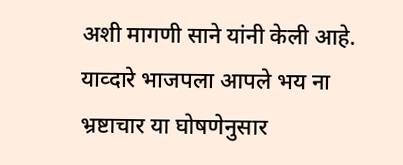अशी मागणी साने यांनी केली आहे. याव्दारे भाजपला आपले भय ना भ्रष्टाचार या घोषणेनुसार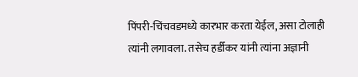पिंपरी-चिंचवडमध्ये कारभार करता येईल, असा टोलाही त्यांनी लगावला. तसेच हर्डीकर यांनी त्यांना अज्ञानी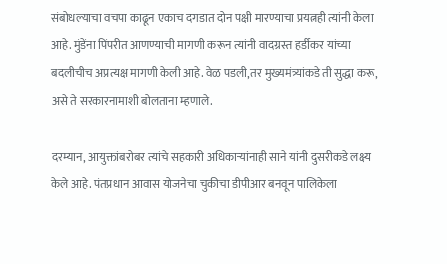संबोधल्याचा वचपा काढून एकाच दगडात दोन पक्षी मारण्याचा प्रयत्नही त्यांनी केला आहे. मुंडेंना पिंपरीत आणण्याची मागणी करून त्यांनी वादग्रस्त हर्डीकर यांच्या बदलीचीच अप्रत्यक्ष मागणी केली आहे. वेळ पडली,तर मुख्यमंत्र्यांकडे ती सुद्धा करू, असे ते सरकारनामाशी बोलताना म्हणाले.

दरम्यान, आयुक्तांबरोबर त्यांचे सहकारी अधिकाऱ्यांनाही साने यांनी दुसरीकडे लक्ष्य केले आहे. पंतप्रधान आवास योजनेचा चुकीचा डीपीआर बनवून पालिकेला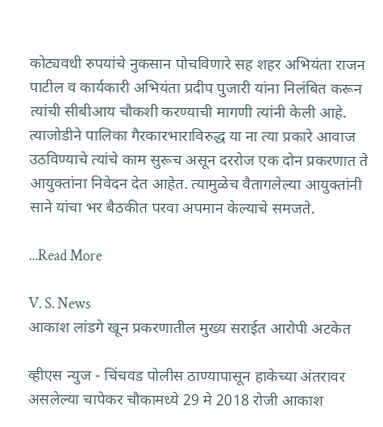कोट्यवधी रुपयांचे नुकसान पोचविणारे सह शहर अभियंता राजन पाटील व कार्यकारी अभियंता प्रदीप पुजारी यांना निलंबित करून त्यांची सीबीआय चौकशी करण्याची मागणी त्यांनी केली आहे. त्याजोडीने पालिका गैरकारभाराविरुद्ध या ना त्या प्रकारे आवाज उठविण्याचे त्यांचे काम सुरूच असून दररोज एक दोन प्रकरणात ते आयुक्तांना निवेदन देत आहेत. त्यामुळेच वैतागलेल्या आयुक्तांनी साने यांचा भर बैठकीत परवा अपमान केल्याचे समजते.

...Read More

V. S. News
आकाश लांडगे खून प्रकरणातील मुख्य सराईत आरोपी अटकेत

व्हीएस न्युज - चिंचवड पोलीस ठाण्यापासून हाकेच्या अंतरावर असलेल्या चापेकर चौकामध्ये 29 मे 2018 रोजी आकाश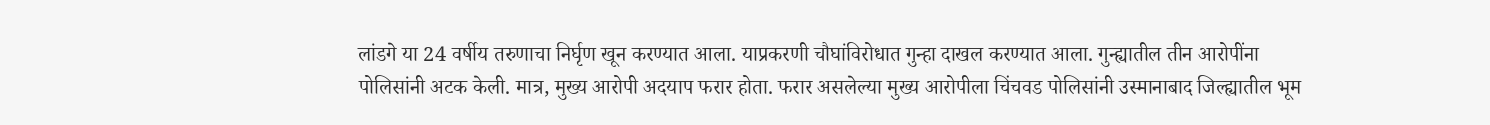लांडगे या 24 वर्षीय तरुणाचा निर्घृण खून करण्यात आला. याप्रकरणी चौघांविरोधात गुन्हा दाखल करण्यात आला. गुन्ह्यातील तीन आरोपींना पोलिसांनी अटक केली. मात्र, मुख्य आरोपी अदयाप फरार होता. फरार असलेल्या मुख्य आरोपीला चिंचवड पोलिसांनी उस्मानाबाद जिल्ह्यातील भूम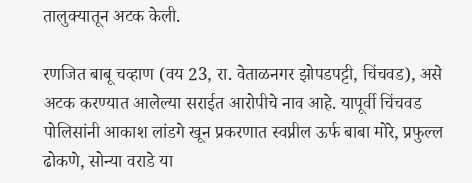तालुक्यातून अटक केली.

रणजित बाबू चव्हाण (वय 23, रा. वेताळनगर झोपडपट्टी, चिंचवड), असे अटक करण्यात आलेल्या सराईत आरोपीचे नाव आहे. यापूर्वी चिंचवड पोलिसांनी आकाश लांडगे खून प्रकरणात स्वप्नील ऊर्फ बाबा मोरे, प्रफुल्ल ढोकणे, सोन्या वराडे या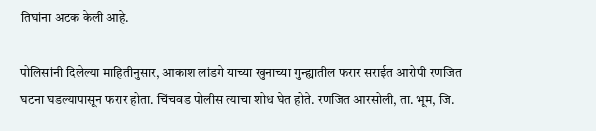तिघांना अटक केली आहे.

पोलिसांनी दिलेल्या माहितीनुसार, आकाश लांडगे याच्या खुनाच्या गुन्ह्यातील फरार सराईत आरोपी रणजित घटना घडल्यापासून फरार होता. चिंचवड पोलीस त्याचा शोध घेत होते. रणजित आरसोली, ता. भूम, जि.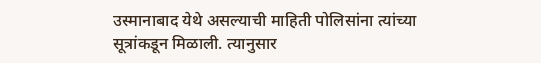उस्मानाबाद येथे असल्याची माहिती पोलिसांना त्यांच्या सूत्रांकडून मिळाली. त्यानुसार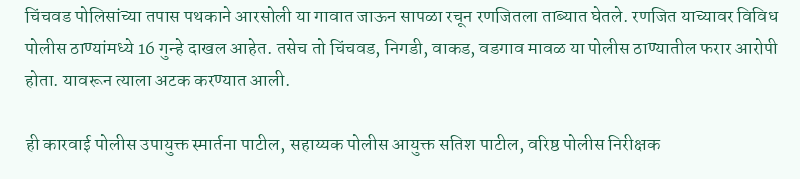चिंचवड पोलिसांच्या तपास पथकाने आरसोली या गावात जाऊन सापळा रचून रणजितला ताब्यात घेतले. रणजित याच्यावर विविध पोलीस ठाण्यांमध्ये 16 गुन्हे दाखल आहेत. तसेच तो चिंचवड, निगडी, वाकड, वडगाव मावळ या पोलीस ठाण्यातील फरार आरोपी होता. यावरून त्याला अटक करण्यात आली.

ही कारवाई पोलीस उपायुक्त स्मार्तना पाटील, सहाय्यक पोलीस आयुक्त सतिश पाटील, वरिष्ठ पोलीस निरीक्षक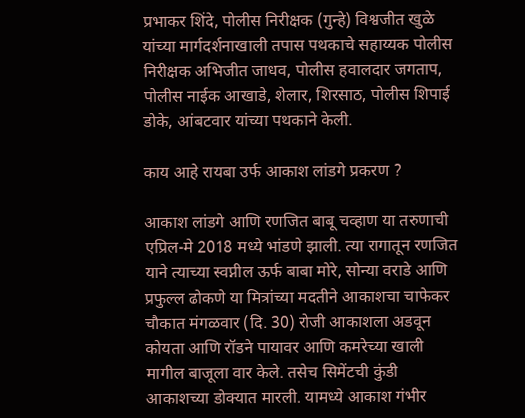प्रभाकर शिंदे, पोलीस निरीक्षक (गुन्हे) विश्वजीत खुळे यांच्या मार्गदर्शनाखाली तपास पथकाचे सहाय्यक पोलीस निरीक्षक अभिजीत जाधव, पोलीस हवालदार जगताप, पोलीस नाईक आखाडे, शेलार, शिरसाठ, पोलीस शिपाई डोके, आंबटवार यांच्या पथकाने केली.

काय आहे रायबा उर्फ आकाश लांडगे प्रकरण ?

आकाश लांडगे आणि रणजित बाबू चव्हाण या तरुणाची एप्रिल-मे 2018 मध्ये भांडणे झाली. त्या रागातून रणजित याने त्याच्या स्वप्नील ऊर्फ बाबा मोरे, सोन्या वराडे आणि प्रफुल्ल ढोकणे या मित्रांच्या मदतीने आकाशचा चाफेकर चौकात मंगळवार (दि. 30) रोजी आकाशला अडवून कोयता आणि रॉडने पायावर आणि कमरेच्या खाली मागील बाजूला वार केले. तसेच सिमेंटची कुंडी आकाशच्या डोक्यात मारली. यामध्ये आकाश गंभीर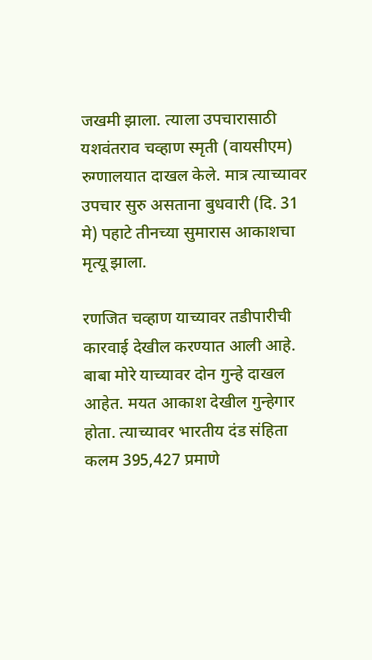जखमी झाला. त्याला उपचारासाठी यशवंतराव चव्हाण स्मृती (वायसीएम) रुग्णालयात दाखल केले. मात्र त्याच्यावर उपचार सुरु असताना बुधवारी (दि. 31 मे) पहाटे तीनच्या सुमारास आकाशचा मृत्यू झाला.

रणजित चव्हाण याच्यावर तडीपारीची कारवाई देखील करण्यात आली आहे. बाबा मोरे याच्यावर दोन गुन्हे दाखल आहेत. मयत आकाश देखील गुन्हेगार होता. त्याच्यावर भारतीय दंड संहिता कलम 395,427 प्रमाणे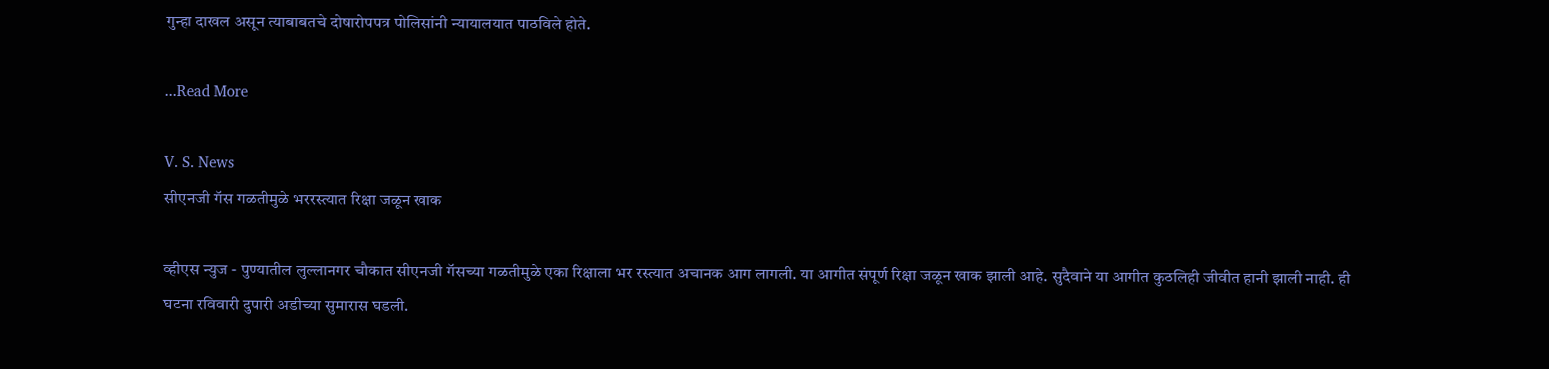गुन्हा दाखल असून त्याबाबतचे दोषारोपपत्र पोलिसांनी न्यायालयात पाठविले होते.

...Read More

V. S. News
सीएनजी गॅस गळतीमुळे भररस्त्यात रिक्षा जळून खाक

व्हीएस न्युज - पुण्यातील लुल्लानगर चौकात सीएनजी गॅसच्या गळतीमुळे एका रिक्षाला भर रस्त्यात अचानक आग लागली. या आगीत संपूर्ण रिक्षा जळून खाक झाली आहे. सुदैवाने या आगीत कुठलिही जीवीत हानी झाली नाही. ही घटना रविवारी दुपारी अडीच्या सुमारास घडली.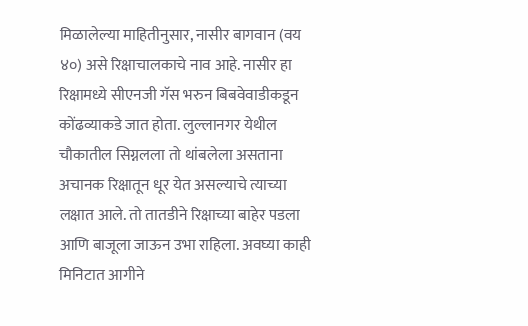मिळालेल्या माहितीनुसार, नासीर बागवान (वय ४०) असे रिक्षाचालकाचे नाव आहे. नासीर हा रिक्षामध्ये सीएनजी गॅस भरुन बिबवेवाडीकडून कोंढव्याकडे जात होता. लुल्लानगर येथील चौकातील सिग्नलला तो थांबलेला असताना अचानक रिक्षातून धूर येत असल्याचे त्याच्या लक्षात आले. तो तातडीने रिक्षाच्या बाहेर पडला आणि बाजूला जाऊन उभा राहिला. अवघ्या काही मिनिटात आगीने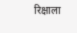रिक्षाला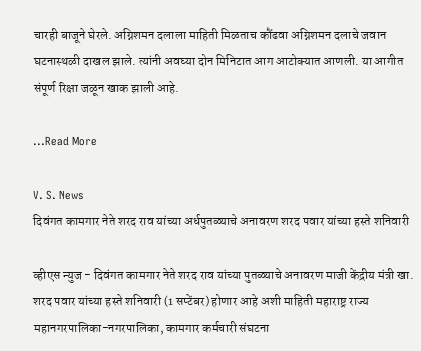चारही बाजूने घेरले. अग्निशमन दलाला माहिती मिळताच कौंढवा अग्निशमन दलाचे जवान घटनास्थळी दाखल झाले. त्यांनी अवघ्या दोन मिनिटात आग आटोक्यात आणली. या आगीत संपूर्ण रिक्षा जळून खाक झाली आहे.

...Read More

V. S. News
दिवंगत कामगार नेते शरद राव यांच्या अर्धपुतळ्याचे अनावरण शरद पवार यांच्या हस्ते शनिवारी

व्हीएस न्युज - दिवंगत कामगार नेते शरद राव यांच्या पुतळ्याचे अनावरण माजी केंद्रीय मंत्री खा. शरद पवार यांच्या हस्ते शनिवारी (1 सप्टेंबर) होणार आहे अशी माहिती महाराष्ट्र राज्य महानगरपालिका-नगरपालिका, कामगार कर्मचारी संघटना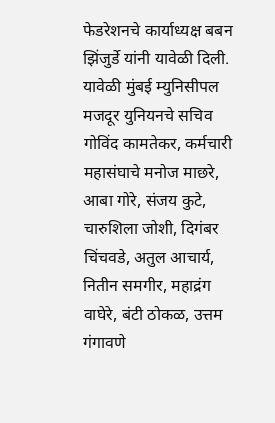फेडरेशनचे कार्याध्यक्ष बबन झिंजुर्डे यांनी यावेळी दिली. यावेळी मुंबई म्युनिसीपल मजदूर युनियनचे सचिव गोविंद कामतेकर, कर्मचारी महासंघाचे मनोज माछरे, आबा गोरे, संजय कुटे, चारुशिला जोशी, दिगंबर चिंचवडे, अतुल आचार्य, नितीन समगीर, महाद्रंग वाघेरे, बंटी ठोकळ, उत्तम गंगावणे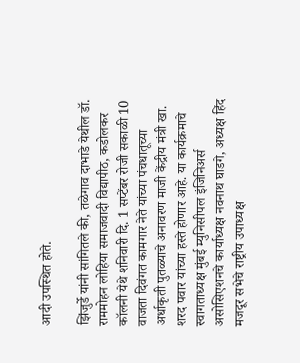आदी उपस्थित होते.

झिंजुर्डे यांनी सांगितले की, तळेगाव दाभाडे येथील डॉ. राममोहन लोहिया समाजवादी विद्यापीठ, कडोलकर कॉलनी येथे शनिवारी दि. 1 सप्टेंबर रोजी सकाळी 10 वाजता दिवंगत कामगार नेते यांच्या पंचधातूच्या अर्धाकृती पुतळ्याचे अनावरण माजी केंद्रीय मंत्री खा. शरद पवार यांच्या हस्ते होणार आहे. या कार्यक्रमाचे स्वागताध्यक्ष मुंबई म्युनिसीपल इंजिनिअर्स असोसिएशनचे कार्याध्यक्ष नवनाथ घाडगे, अध्यक्ष हिंद मजदूर सभेचे राष्ट्रीय उपाध्यक्ष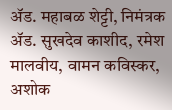ॲड. महाबळ शेट्टी, निमंत्रक ॲड. सुखदेव काशीद, रमेश मालवीय, वामन कविस्कर, अशोक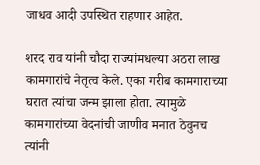जाधव आदी उपस्थित राहणार आहेत.

शरद राव यांनी चौदा राज्यांमधल्या अठरा लाख कामगारांचे नेतृत्व केले. एका गरीब कामगाराच्या घरात त्यांचा जन्म झाला होता. त्यामुळे कामगारांच्या वेदनांची जाणीव मनात ठेवुनच त्यांनी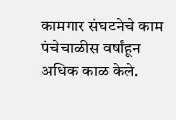कामगार संघटनेचे काम पंचेचाळीस वर्षांहून अधिक काळ केले.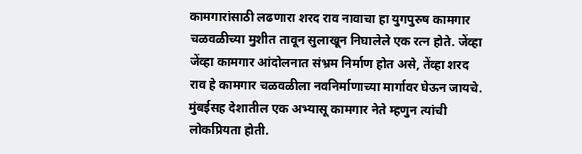कामगारांसाठी लढणारा शरद राव नावाचा हा युगपुरुष कामगार चळवळीच्या मुशीत तावून सुलाखून निघालेले एक रत्न होते. जेंव्हा जेंव्हा कामगार आंदोलनात संभ्रम निर्माण होत असे, तेंव्हा शरद राव हे कामगार चळवळीला नवनिर्माणाच्या मार्गावर घेऊन जायचे. मुंबईसह देशातील एक अभ्यासू कामगार नेते म्हणुन त्यांची लोकप्रियता होती.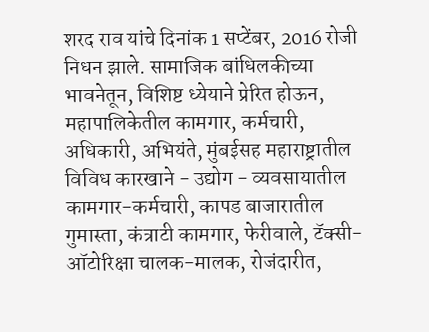शरद राव यांचे दिनांक 1 सप्टेंबर, 2016 रोजी निधन झाले. सामाजिक बांधिलकीच्या भावनेतून, विशिष्ट ध्येयाने प्रेरित होऊन, महापालिकेतील कामगार, कर्मचारी, अधिकारी, अभियंते, मुंबईसह महाराष्ट्रातील विविध कारखाने - उद्योग - व्यवसायातील कामगार-कर्मचारी, कापड बाजारातील गुमास्ता, कंत्राटी कामगार, फेरीवाले, टॅक्सी-ऑटोरिक्षा चालक-मालक, रोजंदारीत,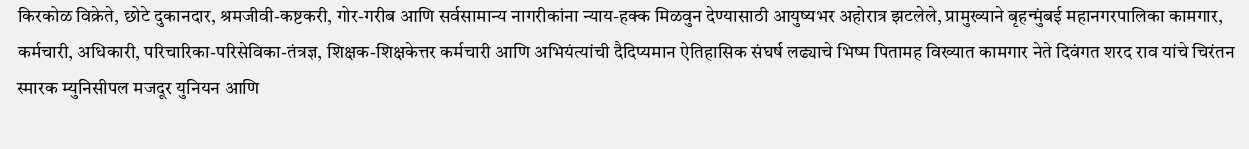किरकोळ विक्रेते, छोटे दुकानदार, श्रमजीवी-कष्टकरी, गोर-गरीब आणि सर्वसामान्य नागरीकांना न्याय-हक्क मिळवुन देण्यासाठी आयुष्यभर अहोरात्र झटलेले, प्रामुख्याने बृहन्मुंबई महानगरपालिका कामगार, कर्मचारी, अधिकारी, परिचारिका-परिसेविका-तंत्रज्ञ, शिक्षक-शिक्षकेत्तर कर्मचारी आणि अभियंत्यांची दैदिप्यमान ऐतिहासिक संघर्ष लढ्याचे भिष्म पितामह विख्यात कामगार नेते दिवंगत शरद राव यांचे चिरंतन स्मारक म्युनिसीपल मजदूर युनियन आणि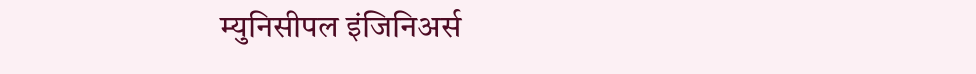म्युनिसीपल इंजिनिअर्स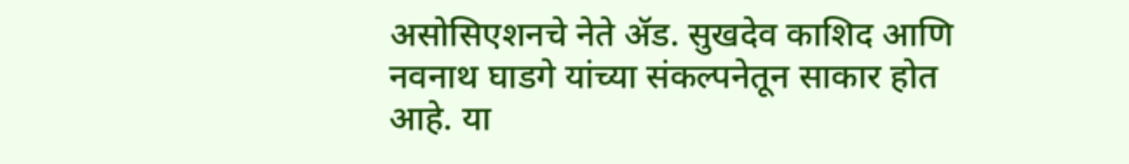असोसिएशनचे नेते ॲड. सुखदेव काशिद आणि नवनाथ घाडगे यांच्या संकल्पनेतून साकार होत आहे. या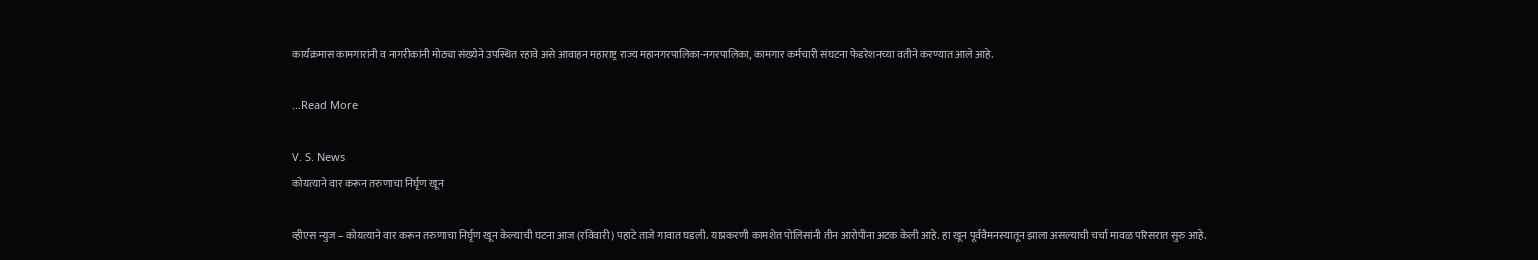कार्यक्रमास कामगारांनी व नागरीकांनी मोठ्या संख्येने उपस्थित रहावे असे आवाहन महाराष्ट्र राज्य महानगरपालिका-नगरपालिका, कामगार कर्मचारी संघटना फेडरेशनच्या वतीने करण्यात आले आहे.

...Read More

V. S. News
कोयत्याने वार करून तरुणाचा निर्घृण खून

व्हीएस न्युज – कोयत्याने वार करून तरुणाचा निर्घृण खून केल्याची घटना आज (रविवारी) पहाटे ताजे गावात घडली. याप्रकरणी कामशेत पोलिसांनी तीन आरोपींना अटक केली आहे. हा खून पूर्ववैमनस्यातून झाला असल्याची चर्चा मावळ परिसरात सुरु आहे.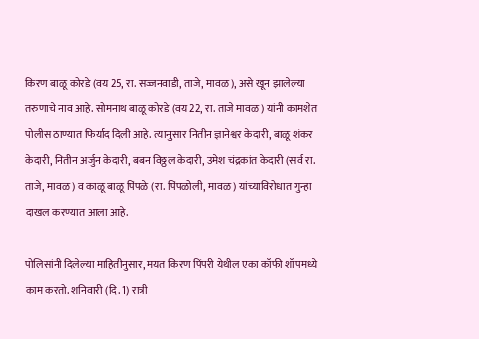किरण बाळू कोरडे (वय 25, रा. सज्जनवाडी, ताजे, मावळ), असे खून झालेल्या तरुणाचे नाव आहे. सोमनाथ बाळू कोरडे (वय 22, रा. ताजे मावळ) यांनी कामशेत पोलीस ठाण्यात फिर्याद दिली आहे. त्यानुसार नितीन ज्ञानेश्वर केदारी, बाळू शंकर केदारी, नितीन अर्जुन केदारी, बबन विठ्ठल केदारी, उमेश चंद्रकांत केदारी (सर्व रा. ताजे, मावळ) व काळू बाळू पिंपळे (रा. पिंपळोली, मावळ) यांच्याविरोधात गुन्हा दाखल करण्यात आला आहे.

पोलिसांनी दिलेल्या माहितीनुसार, मयत किरण पिंपरी येथील एका कॉफी शॉपमध्ये काम करतो. शनिवारी (दि. 1) रात्री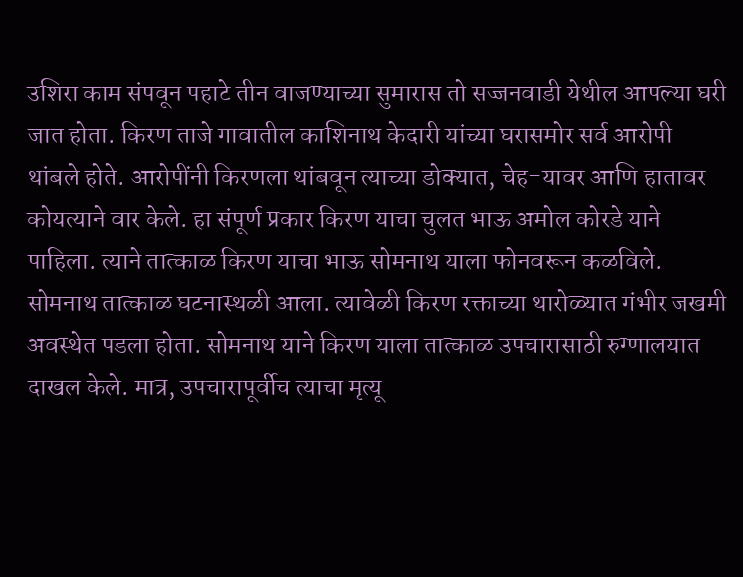उशिरा काम संपवून पहाटे तीन वाजण्याच्या सुमारास तो सज्जनवाडी येथील आपल्या घरी जात होता. किरण ताजे गावातील काशिनाथ केदारी यांच्या घरासमोर सर्व आरोपी थांबले होते. आरोपींनी किरणला थांबवून त्याच्या डोक्यात, चेह-यावर आणि हातावर कोयत्याने वार केले. हा संपूर्ण प्रकार किरण याचा चुलत भाऊ अमोल कोरडे याने पाहिला. त्याने तात्काळ किरण याचा भाऊ सोमनाथ याला फोनवरून कळविले. सोमनाथ तात्काळ घटनास्थळी आला. त्यावेळी किरण रक्ताच्या थारोळ्यात गंभीर जखमी अवस्थेत पडला होता. सोमनाथ याने किरण याला तात्काळ उपचारासाठी रुग्णालयात दाखल केले. मात्र, उपचारापूर्वीच त्याचा मृत्यू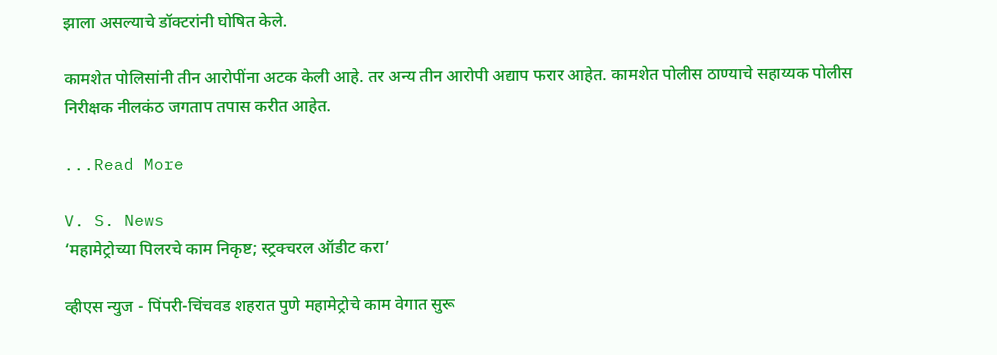झाला असल्याचे डॉक्टरांनी घोषित केले.

कामशेत पोलिसांनी तीन आरोपींना अटक केली आहे. तर अन्य तीन आरोपी अद्याप फरार आहेत. कामशेत पोलीस ठाण्याचे सहाय्यक पोलीस निरीक्षक नीलकंठ जगताप तपास करीत आहेत.

...Read More

V. S. News
‘महामेट्रोच्या पिलरचे काम निकृष्ट; स्ट्रक्चरल ऑडीट करा’

व्हीएस न्युज - पिंपरी-चिंचवड शहरात पुणे महामेट्रोचे काम वेगात सुरू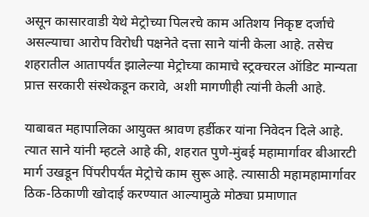असून कासारवाडी येथे मेट्रोच्या पिलरचे काम अतिशय निकृष्ट दर्जाचे असल्याचा आरोप विरोधी पक्षनेते दत्ता साने यांनी केला आहे. तसेच शहरातील आतापर्यंत झालेल्या मेट्रोच्या कामाचे स्ट्रक्चरल ऑडिट मान्यता प्रात्त सरकारी संस्थेकडून करावे, अशी मागणीही त्यांनी केली आहे.

याबाबत महापालिका आयुक्त श्रावण हर्डीकर यांना निवेदन दिले आहे. त्यात साने यांनी म्हटले आहे की, शहरात पुणे-मुंबई महामार्गावर बीआरटी मार्ग उखडून पिंपरीपर्यंत मेट्रोचे काम सुरू आहे. त्यासाठी महामहामार्गावर ठिक-ठिकाणी खोदाई करण्यात आल्यामुळे मोठ्या प्रमाणात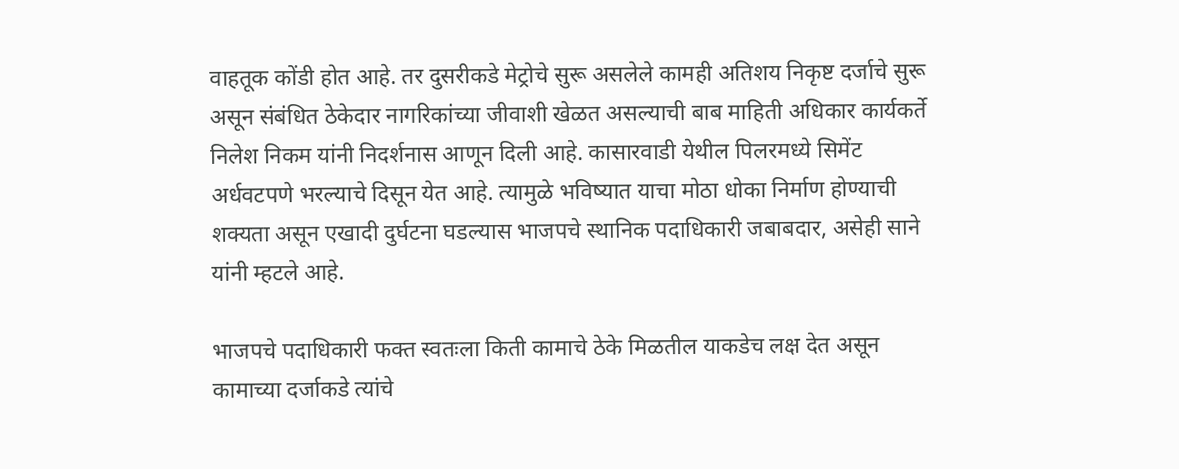वाहतूक कोंडी होत आहे. तर दुसरीकडे मेट्रोचे सुरू असलेले कामही अतिशय निकृष्ट दर्जाचे सुरू असून संबंधित ठेकेदार नागरिकांच्या जीवाशी खेळत असल्याची बाब माहिती अधिकार कार्यकर्ते निलेश निकम यांनी निदर्शनास आणून दिली आहे. कासारवाडी येथील पिलरमध्ये सिमेंट अर्धवटपणे भरल्याचे दिसून येत आहे. त्यामुळे भविष्यात याचा मोठा धोका निर्माण होण्याची शक्यता असून एखादी दुर्घटना घडल्यास भाजपचे स्थानिक पदाधिकारी जबाबदार, असेही साने यांनी म्हटले आहे.

भाजपचे पदाधिकारी फक्त स्वतःला किती कामाचे ठेके मिळतील याकडेच लक्ष देत असून कामाच्या दर्जाकडे त्यांचे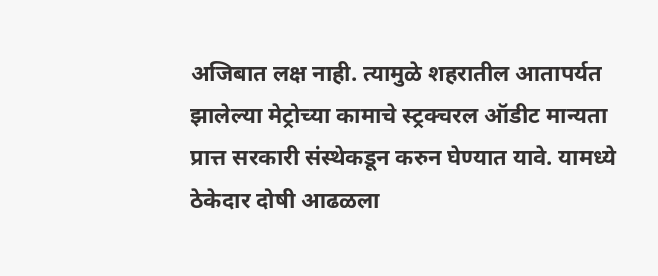अजिबात लक्ष नाही. त्यामुळे शहरातील आतापर्यत झालेल्या मेट्रोच्या कामाचे स्ट्रक्चरल ऑडीट मान्यता प्रात्त सरकारी संस्थेकडून करुन घेण्यात यावे. यामध्ये ठेकेदार दोषी आढळला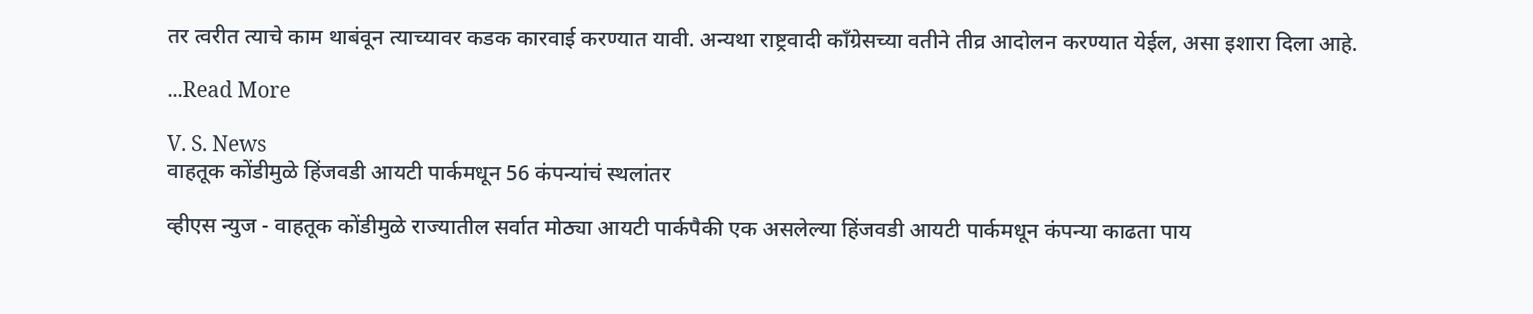तर त्वरीत त्याचे काम थाबंवून त्याच्यावर कडक कारवाई करण्यात यावी. अन्यथा राष्ट्रवादी कॉंग्रेसच्या वतीने तीव्र आदोलन करण्यात येईल, असा इशारा दिला आहे.

...Read More

V. S. News
वाहतूक कोंडीमुळे हिंजवडी आयटी पार्कमधून 56 कंपन्यांचं स्थलांतर

व्हीएस न्युज - वाहतूक कोंडीमुळे राज्यातील सर्वात मोठ्या आयटी पार्कपैकी एक असलेल्या हिंजवडी आयटी पार्कमधून कंपन्या काढता पाय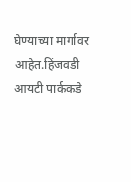घेण्याच्या मार्गावर आहेत.हिंजवडी आयटी पार्ककडे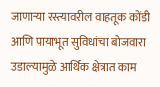जाणाऱ्या रस्त्यावरील वाहतूक कोंडी आणि पायाभूत सुविधांचा बोजवारा उडाल्यामुळे आर्थिक क्षेत्रात काम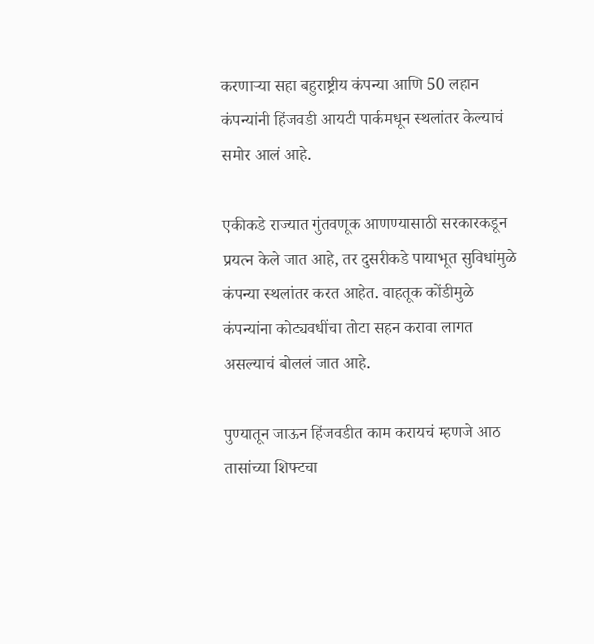करणाऱ्या सहा बहुराष्ट्रीय कंपन्या आणि 50 लहान कंपन्यांनी हिंजवडी आयटी पार्कमधून स्थलांतर केल्याचं समोर आलं आहे.

एकीकडे राज्यात गुंतवणूक आणण्यासाठी सरकारकडून प्रयत्न केले जात आहे, तर दुसरीकडे पायाभूत सुविधांमुळे कंपन्या स्थलांतर करत आहेत. वाहतूक कोंडीमुळे कंपन्यांना कोट्यवधींचा तोटा सहन करावा लागत असल्याचं बोललं जात आहे.

पुण्यातून जाऊन हिंजवडीत काम करायचं म्हणजे आठ तासांच्या शिफ्टचा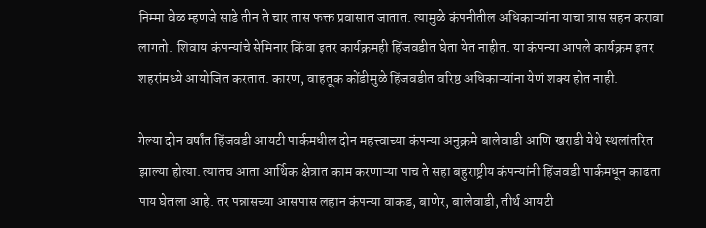निम्मा वेळ म्हणजे साडे तीन ते चार तास फक्त प्रवासात जातात. त्यामुळे कंपनीतील अधिकाऱ्यांना याचा त्रास सहन करावा लागतो. शिवाय कंपन्यांचे सेमिनार किंवा इतर कार्यक्रमही हिंजवडीत घेता येत नाहीत. या कंपन्या आपले कार्यक्रम इतर शहरांमध्ये आयोजित करतात. कारण, वाहतूक कोंडीमुळे हिंजवडीत वरिष्ठ अधिकाऱ्यांना येणं शक्य होत नाही.

गेल्या दोन वर्षांत हिंजवडी आयटी पार्कमधील दोन महत्त्वाच्या कंपन्या अनुक्रमे बालेवाडी आणि खराडी येथे स्थलांतरित झाल्या होत्या. त्यातच आता आर्थिक क्षेत्रात काम करणाऱ्या पाच ते सहा बहुराष्ट्रीय कंपन्यांनी हिंजवडी पार्कमधून काढता पाय घेतला आहे. तर पन्नासच्या आसपास लहान कंपन्या वाकड, बाणेर, बालेवाडी, तीर्थ आयटी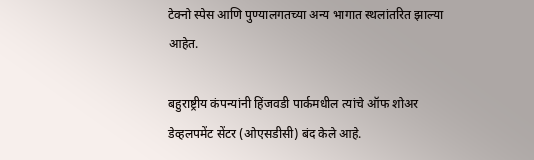टेक्नो स्पेस आणि पुण्यालगतच्या अन्य भागात स्थलांतरित झाल्या आहेत.

बहुराष्ट्रीय कंपन्यांनी हिंजवडी पार्कमधील त्यांचे ऑफ शोअर डेव्हलपमेंट सेंटर (ओएसडीसी) बंद केले आहे.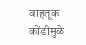वाहतूक कोंडीमुळे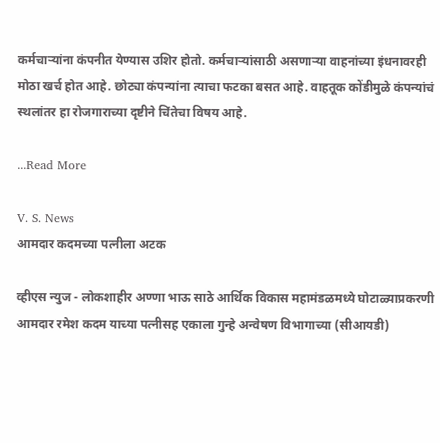कर्मचाऱ्यांना कंपनीत येण्यास उशिर होतो. कर्मचाऱ्यांसाठी असणाऱ्या वाहनांच्या इंधनावरही मोठा खर्च होत आहे. छोट्या कंपन्यांना त्याचा फटका बसत आहे. वाहतूक कोंडीमुळे कंपन्यांचं स्थलांतर हा रोजगाराच्या दृष्टीने चिंतेचा विषय आहे.

...Read More

V. S. News
आमदार कदमच्या पत्नीला अटक

व्हीएस न्युज - लोकशाहीर अण्णा भाऊ साठे आर्थिक विकास महामंडळमध्ये घोटाळ्याप्रकरणी आमदार रमेश कदम याच्या पत्नीसह एकाला गुन्हे अन्वेषण विभागाच्या (सीआयडी)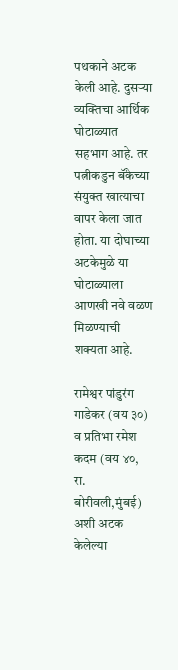पथकाने अटक केली आहे. दुसऱ्या व्यक्तिचा आर्थिक घोटाळ्यात सहभाग आहे. तर पत्नीकडुन बॅंकेच्या संयुक्त खात्याचा वापर केला जात होता. या दोघाच्या अटकेमुळे या घोटाळ्याला आणखी नवे वळण मिळण्याची शक्यता आहे.

रामेश्वर पांडुरंग गाडेकर (वय ३०) व प्रतिभा रमेश कदम (वय ४०, रा. बोरीवली,मुंबई) अशी अटक केलेल्या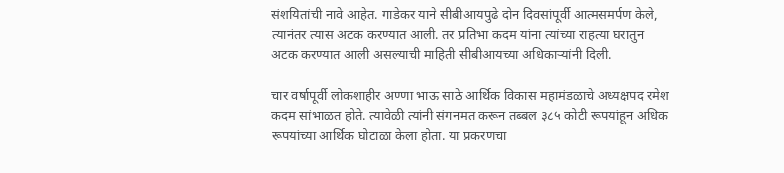संशयितांची नावे आहेत. गाडेकर याने सीबीआयपुढे दोन दिवसांपूर्वी आत्मसमर्पण केले, त्यानंतर त्यास अटक करण्यात आली. तर प्रतिभा कदम यांना त्यांच्या राहत्या घरातुन अटक करण्यात आली असल्याची माहिती सीबीआयच्या अधिकाऱ्यांनी दिली.

चार वर्षापूर्वी लोकशाहीर अण्णा भाऊ साठे आर्थिक विकास महामंडळाचे अध्यक्षपद रमेश कदम सांभाळत होते. त्यावेळी त्यांनी संगनमत करून तब्बल ३८५ कोटी रूपयांहून अधिक रूपयांच्या आर्थिक घोटाळा केला होता. या प्रकरणचा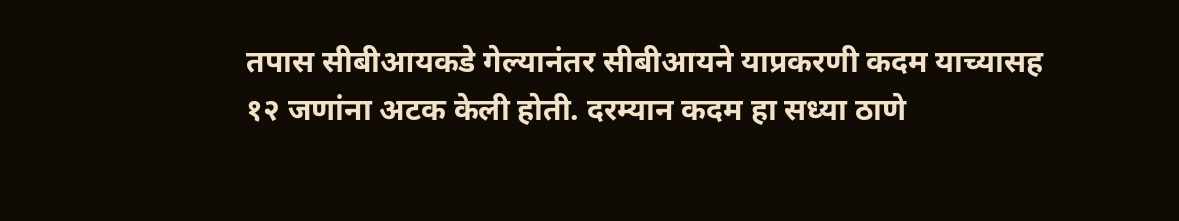तपास सीबीआयकडे गेल्यानंतर सीबीआयने याप्रकरणी कदम याच्यासह १२ जणांना अटक केली होती. दरम्यान कदम हा सध्या ठाणे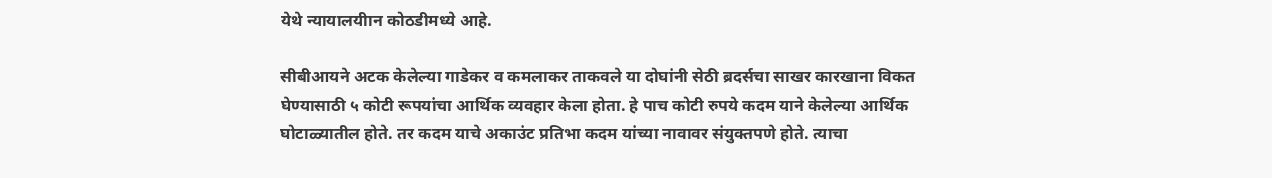येथे न्यायालयीान कोठडीमध्ये आहे.

सीबीआयने अटक केलेल्या गाडेकर व कमलाकर ताकवले या दोघांनी सेठी ब्रदर्सचा साखर कारखाना विकत घेण्यासाठी ५ कोटी रूपयांचा आर्थिक व्यवहार केला होता. हे पाच कोटी रुपये कदम याने केलेल्या आर्थिक घोटाळ्यातील होते. तर कदम याचे अकाउंट प्रतिभा कदम यांच्या नावावर संयुक्तपणे होते. त्याचा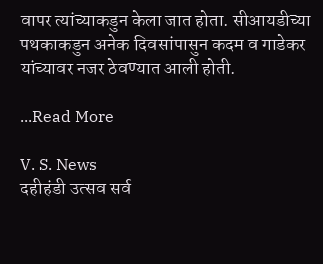वापर त्यांच्याकडुन केला जात होता. सीआयडीच्या पथकाकडुन अनेक दिवसांपासुन कदम व गाडेकर यांच्यावर नजर ठेवण्यात आली होती.

...Read More

V. S. News
दहीहंडी उत्सव सर्व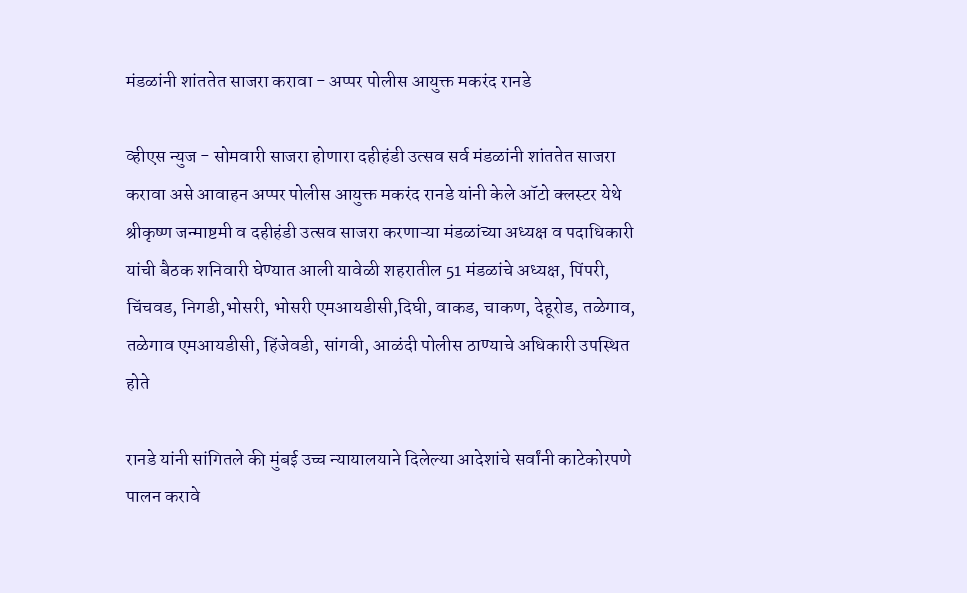मंडळांनी शांततेत साजरा करावा - अप्पर पोलीस आयुक्त मकरंद रानडे

व्हीएस न्युज - सोमवारी साजरा होणारा दहीहंडी उत्सव सर्व मंडळांनी शांततेत साजरा करावा असे आवाहन अप्पर पोलीस आयुक्त मकरंद रानडे यांनी केले ऑटो क्लस्टर येथे श्रीकृष्ण जन्माष्टमी व दहीहंडी उत्सव साजरा करणाऱ्या मंडळांच्या अध्यक्ष व पदाधिकारी यांची बैठक शनिवारी घेण्यात आली यावेळी शहरातील 51 मंडळांचे अध्यक्ष, पिंपरी, चिंचवड, निगडी,भोसरी, भोसरी एमआयडीसी,दिघी, वाकड, चाकण, देहूरोड, तळेगाव, तळेगाव एमआयडीसी, हिंजेवडी, सांगवी, आळंदी पोलीस ठाण्याचे अधिकारी उपस्थित होते

रानडे यांनी सांगितले की मुंबई उच्च न्यायालयाने दिलेल्या आदेशांचे सर्वांनी काटेकोरपणे पालन करावे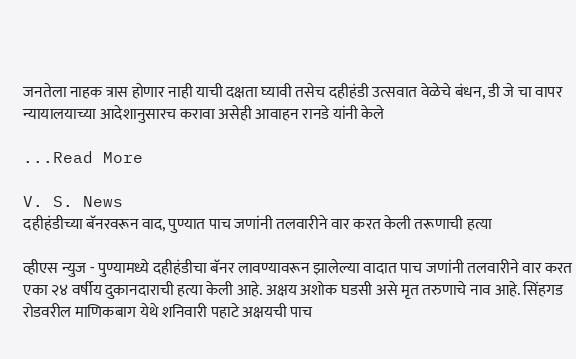जनतेला नाहक त्रास होणार नाही याची दक्षता घ्यावी तसेच दहीहंडी उत्सवात वेळेचे बंधन, डी जे चा वापर न्यायालयाच्या आदेशानुसारच करावा असेही आवाहन रानडे यांनी केले

...Read More

V. S. News
दहीहंडीच्या बॅनरवरून वाद, पुण्यात पाच जणांनी तलवारीने वार करत केली तरूणाची हत्या

व्हीएस न्युज - पुण्यामध्ये दहीहंडीचा बॅनर लावण्यावरून झालेल्या वादात पाच जणांनी तलवारीने वार करत एका २४ वर्षीय दुकानदाराची हत्या केली आहे. अक्षय अशोक घडसी असे मृत तरुणाचे नाव आहे. सिंहगड रोडवरील माणिकबाग येथे शनिवारी पहाटे अक्षयची पाच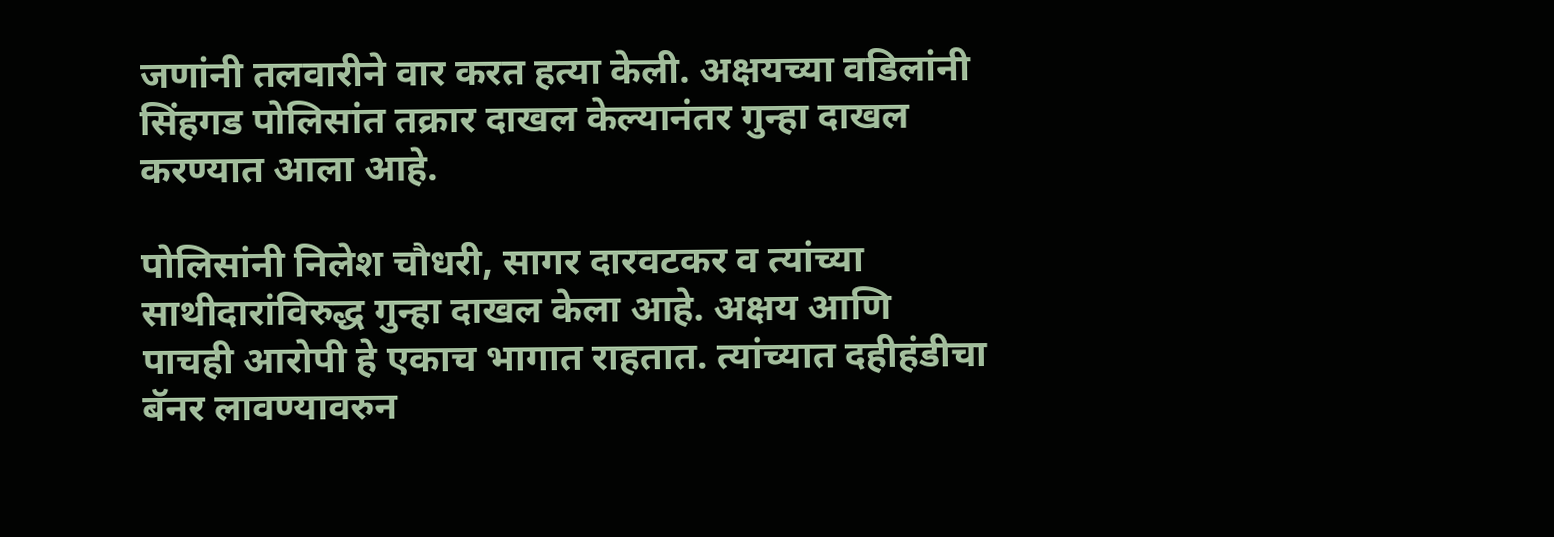जणांनी तलवारीने वार करत हत्या केली. अक्षयच्या वडिलांनी सिंहगड पोलिसांत तक्रार दाखल केल्यानंतर गुन्हा दाखल करण्यात आला आहे.

पोलिसांनी निलेश चौधरी, सागर दारवटकर व त्यांच्या साथीदारांविरुद्ध गुन्हा दाखल केला आहे. अक्षय आणि पाचही आरोपी हे एकाच भागात राहतात. त्यांच्यात दहीहंडीचा बॅनर लावण्यावरुन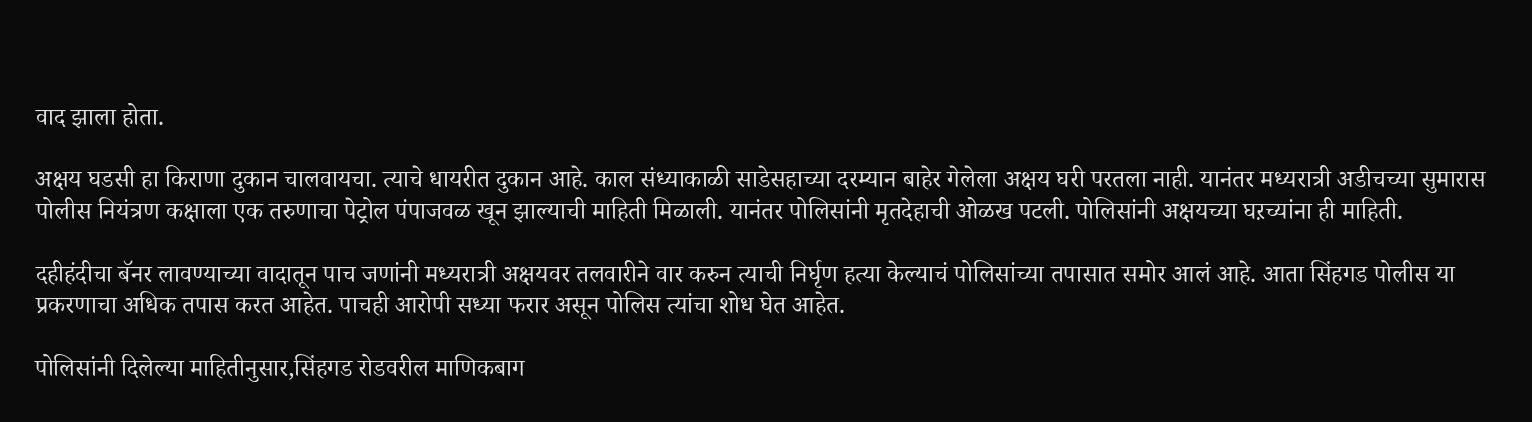वाद झाला होता.

अक्षय घडसी हा किराणा दुकान चालवायचा. त्याचे धायरीत दुकान आहे. काल संध्याकाळी साडेसहाच्या दरम्यान बाहेर गेलेला अक्षय घरी परतला नाही. यानंतर मध्यरात्री अडीचच्या सुमारास पोलीस नियंत्रण कक्षाला एक तरुणाचा पेट्रोल पंपाजवळ खून झाल्याची माहिती मिळाली. यानंतर पोलिसांनी मृतदेहाची ओळख पटली. पोलिसांनी अक्षयच्या घऱच्यांना ही माहिती.

दहीहंदीचा बॅनर लावण्याच्या वादातून पाच जणांनी मध्यरात्री अक्षयवर तलवारीने वार करुन त्याची निर्घृण हत्या केल्याचं पोलिसांच्या तपासात समोर आलं आहे. आता सिंहगड पोलीस या प्रकरणाचा अधिक तपास करत आहेत. पाचही आरोपी सध्या फरार असून पोलिस त्यांचा शोध घेत आहेत.

पोलिसांनी दिलेल्या माहितीनुसार,सिंहगड रोडवरील माणिकबाग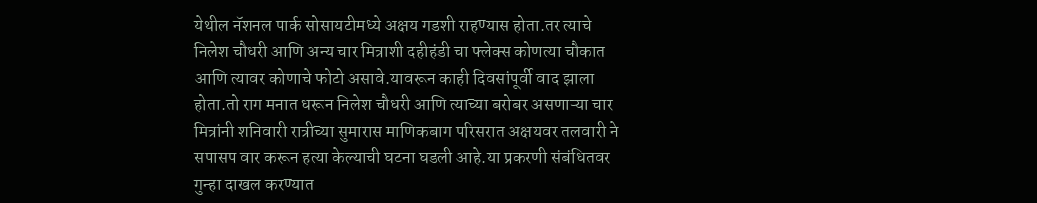येथील नॅशनल पार्क सोसायटीमध्ये अक्षय गडशी राहण्यास होता.तर त्याचे निलेश चौधरी आणि अन्य चार मित्राशी दहीहंडी चा फ्लेक्स कोणत्या चौकात आणि त्यावर कोणाचे फोटो असावे.यावरून काही दिवसांपूर्वी वाद झाला होता.तो राग मनात धरून निलेश चौधरी आणि त्याच्या बरोबर असणाऱ्या चार मित्रांनी शनिवारी रात्रीच्या सुमारास माणिकबाग परिसरात अक्षयवर तलवारी ने सपासप वार करून हत्या केल्याची घटना घडली आहे.या प्रकरणी संबंधितवर गुन्हा दाखल करण्यात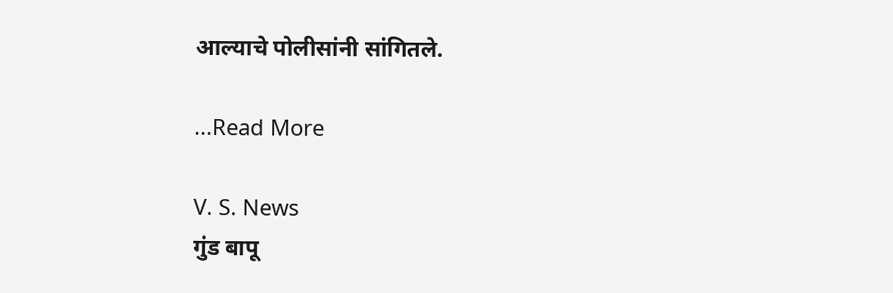आल्याचे पोलीसांनी सांगितले.

...Read More

V. S. News
गुंड बापू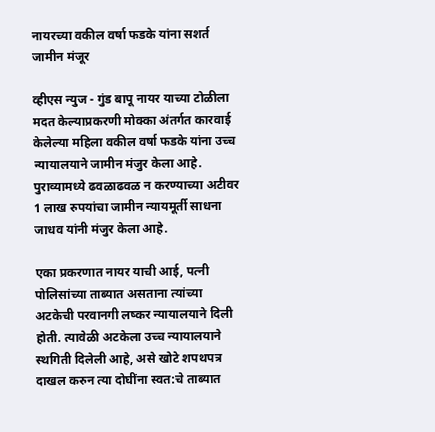नायरच्या वकील वर्षा फडके यांना सशर्त जामीन मंजूर

व्हीएस न्युज - गुंड बापू नायर याच्या टोळीला मदत केल्याप्रकरणी मोक्का अंतर्गत कारवाई केलेल्या महिला वकील वर्षा फडके यांना उच्च न्यायालयाने जामीन मंजुर केला आहे. पुराव्यामध्ये ढवळाढवळ न करण्याच्या अटीवर 1 लाख रुपयांचा जामीन न्यायमूर्ती साधना जाधव यांनी मंजुर केला आहे.

एका प्रकरणात नायर याची आई, पत्नी पोलिसांच्या ताब्यात असताना त्यांच्या अटकेची परवानगी लष्कर न्यायालयाने दिली होती. त्यावेळी अटकेला उच्च न्यायालयाने स्थगिती दिलेली आहे, असे खोटे शपथपत्र दाखल करुन त्या दोघींना स्वत:चे ताब्यात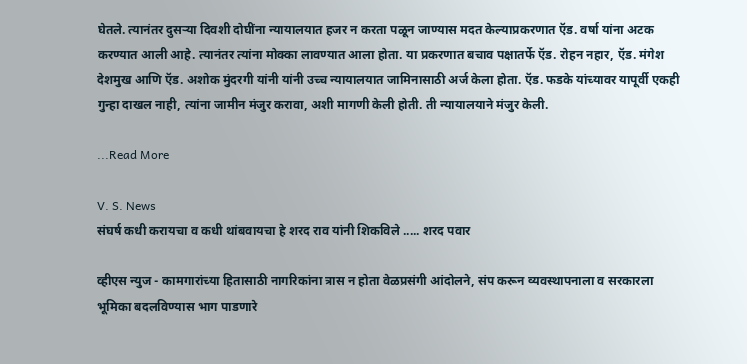घेतले. त्यानंतर दुसऱ्या दिवशी दोघींना न्यायालयात हजर न करता पळून जाण्यास मदत केल्याप्रकरणात ऍड. वर्षा यांना अटक करण्यात आली आहे. त्यानंतर त्यांना मोक्का लावण्यात आला होता. या प्रकरणात बचाव पक्षातर्फे ऍड. रोहन नहार, ऍड. मंगेश देशमुख आणि ऍड. अशोक मुंदरगी यांनी यांनी उच्च न्यायालयात जामिनासाठी अर्ज केला होता. ऍड. फडके यांच्यावर यापूर्वी एकही गुन्हा दाखल नाही, त्यांना जामीन मंजुर करावा, अशी मागणी केली होती. ती न्यायालयाने मंजुर केली.

...Read More

V. S. News
संघर्ष कधी करायचा व कधी थांबवायचा हे शरद राव यांनी शिकविले ..... शरद पवार

व्हीएस न्युज - कामगारांच्या हितासाठी नागरिकांना त्रास न होता वेळप्रसंगी आंदोलने, संप करून व्यवस्थापनाला व सरकारला भूमिका बदलविण्यास भाग पाडणारे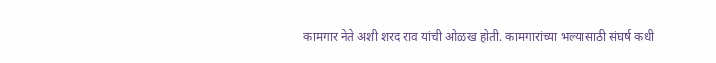कामगार नेते अशी शरद राव यांची ओळख होती. कामगारांच्या भल्यासाठी संघर्ष कधी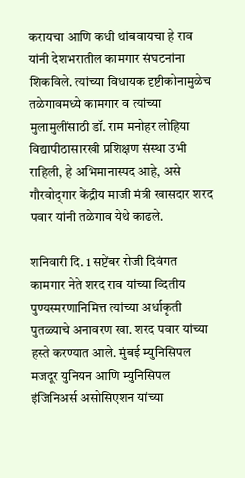करायचा आणि कधी थांबवायचा हे राव यांनी देशभरातील कामगार संघटनांना शिकविले. त्यांच्या विधायक दृष्टीकोनामुळेच तळेगावमध्ये कामगार व त्यांच्या मुलामुलींसाठी डॉ. राम मनोहर लोहिया विद्यापीठासारखी प्रशिक्षण संस्था उभी राहिली, हे अभिमानास्पद आहे, असे गौरवोद्‌गार केंद्रीय माजी मंत्री खासदार शरद पवार यांनी तळेगाव येथे काढले.

शनिवारी दि. 1 सप्टेंबर रोजी दिवंगत कामगार नेते शरद राव यांच्या व्दितीय पुण्यस्मरणानिमित्त त्यांच्या अर्धाकृती पुतळ्याचे अनावरण खा. शरद पवार यांच्या हस्ते करण्यात आले. मुंबई म्युनिसिपल मजदूर युनियन आणि म्युनिसिपल इंजिनिअर्स असोसिएशन यांच्या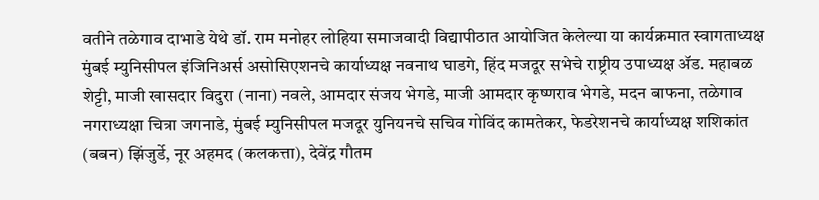वतीने तळेगाव दाभाडे येथे डॉ. राम मनोहर लोहिया समाजवादी विद्यापीठात आयोजित केलेल्या या कार्यक्रमात स्वागताध्यक्ष मुंबई म्युनिसीपल इंजिनिअर्स असोसिएशनचे कार्याध्यक्ष नवनाथ घाडगे, हिंद मजदूर सभेचे राष्ट्रीय उपाध्यक्ष ॲड. महाबळ शेट्टी, माजी खासदार विदुरा (नाना) नवले, आमदार संजय भेगडे, माजी आमदार कृष्णराव भेगडे, मदन बाफना, तळेगाव नगराध्यक्षा चित्रा जगनाडे, मुंबई म्युनिसीपल मजदूर युनियनचे सचिव गोविंद कामतेकर, फेडरेशनचे कार्याध्यक्ष शशिकांत (बबन) झिंजुर्डे, नूर अहमद (कलकत्ता), देवेंद्र गौतम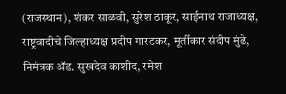(राजस्थान), शंकर साळवी, सुरेश ठाकूर, साईनाथ राजाध्यक्ष, राष्ट्रवादीचे जिल्हाध्यक्ष प्रदीप गारटकर, मूर्तीकार संदीप मुंढे, निमंत्रक ॲड. सुखदेव काशीद, रमेश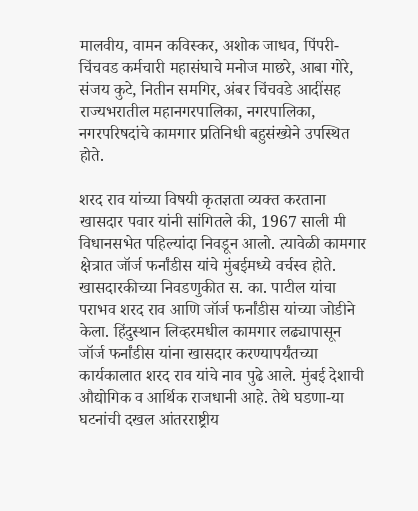मालवीय, वामन कविस्कर, अशोक जाधव, पिंपरी-चिंचवड कर्मचारी महासंघाचे मनोज माछरे, आबा गोरे, संजय कुटे, नितीन समगिर, अंबर चिंचवडे आदींसह राज्यभरातील महानगरपालिका, नगरपालिका, नगरपरिषदांचे कामगार प्रतिनिधी बहुसंख्येने उपस्थित होते.

शरद राव यांच्या विषयी कृतज्ञता व्यक्त करताना खासदार पवार यांनी सांगितले की, 1967 साली मी विधानसभेत पहिल्यांदा निवडून आलो. त्यावेळी कामगार क्षेत्रात जॉर्ज फर्नांडीस यांचे मुंबईमध्ये वर्चस्व होते. खासदारकीच्या निवडणुकीत स. का. पाटील यांचा पराभव शरद राव आणि जॉर्ज फर्नांडीस यांच्या जोडीने केला. हिंदुस्थान लिव्हरमधील कामगार लढ्यापासून जॉर्ज फर्नांडीस यांना खासदार करण्यापर्यंतच्या कार्यकालात शरद राव यांचे नाव पुढे आले. मुंबई देशाची औद्योगिक व आर्थिक राजधानी आहे. तेथे घडणा-या घटनांची दखल आंतरराष्ट्रीय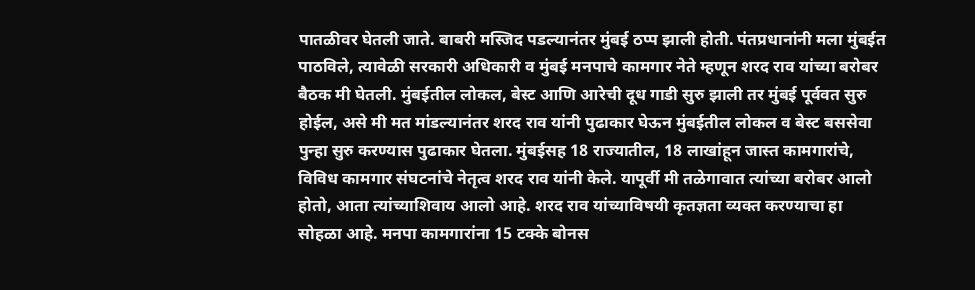पातळीवर घेतली जाते. बाबरी मस्जिद पडल्यानंतर मुंबई ठप्प झाली होती. पंतप्रधानांनी मला मुंबईत पाठविले, त्यावेळी सरकारी अधिकारी व मुंबई मनपाचे कामगार नेते म्हणून शरद राव यांच्या बरोबर बैठक मी घेतली. मुंबईतील लोकल, बेस्ट आणि आरेची दूध गाडी सुरु झाली तर मुंबई पूर्ववत सुरु होईल, असे मी मत मांडल्यानंतर शरद राव यांनी पुढाकार घेऊन मुंबईतील लोकल व बेस्ट बससेवा पुन्हा सुरु करण्यास पुढाकार घेतला. मुंबईसह 18 राज्यातील, 18 लाखांहून जास्त कामगारांचे, विविध कामगार संघटनांचे नेतृत्व शरद राव यांनी केले. यापूर्वी मी तळेगावात त्यांच्या बरोबर आलो होतो, आता त्यांच्याशिवाय आलो आहे. शरद राव यांच्याविषयी कृतज्ञता व्यक्त करण्याचा हा सोहळा आहे. मनपा कामगारांना 15 टक्के बोनस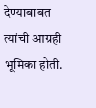देण्याबाबत त्यांची आग्रही भूमिका होती.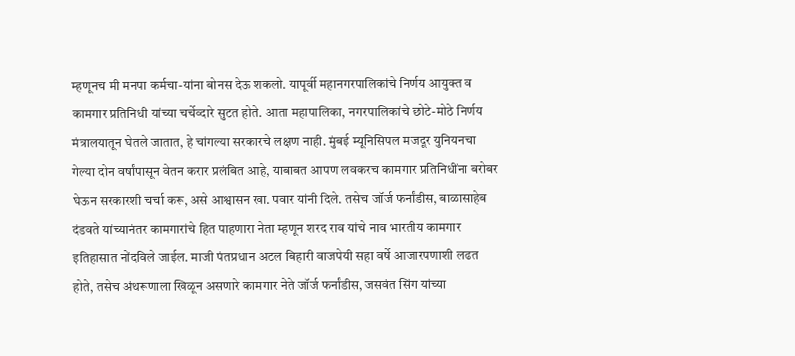म्हणूनच मी मनपा कर्मचा-यांना बोनस देऊ शकलो. यापूर्वी महानगरपालिकांचे निर्णय आयुक्त व कामगार प्रतिनिधी यांच्या चर्चेव्दारे सुटत होते. आता महापालिका, नगरपालिकांचे छोटे-मोठे निर्णय मंत्रालयातून घेतले जातात, हे चांगल्या सरकारचे लक्षण नाही. मुंबई म्यूनिसिपल मजदूर युनियनचा गेल्या दोन वर्षांपासून वेतन करार प्रलंबित आहे, याबाबत आपण लवकरच कामगार प्रतिनिधींना बरोबर घेऊन सरकारशी चर्चा करू, असे आश्वासन खा. पवार यांनी दिले. तसेच जॉर्ज फर्नांडीस, बाळासाहेब दंडवते यांच्यानंतर कामगारांचे हित पाहणारा नेता म्हणून शरद राव यांचे नाव भारतीय कामगार इतिहासात नोंदविले जाईल. माजी पंतप्रधान अटल बिहारी वाजपेयी सहा वर्षे आजारपणाशी लढत होते, तसेच अंथरूणाला खिळून असणारे कामगार नेते जॉर्ज फर्नांडीस, जसवंत सिंग यांच्या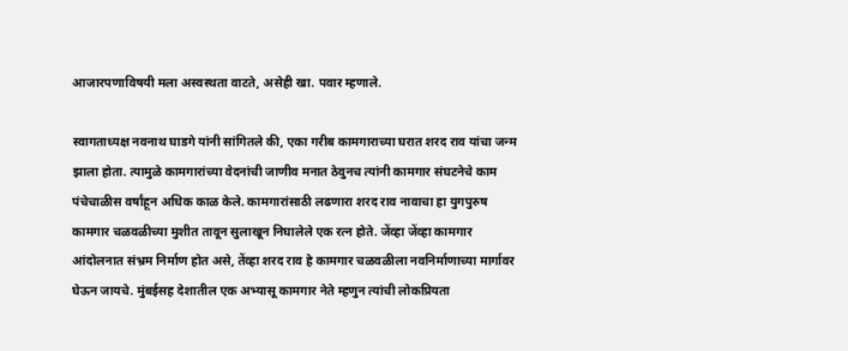आजारपणाविषयी मला अस्वस्थता वाटते, असेही खा. पवार म्हणाले.

स्वागताध्यक्ष नवनाथ घाडगे यांनी सांगितले की, एका गरीब कामगाराच्या घरात शरद राव यांचा जन्म झाला होता. त्यामुळे कामगारांच्या वेदनांची जाणीव मनात ठेवुनच त्यांनी कामगार संघटनेचे काम पंचेचाळीस वर्षांहून अधिक काळ केले. कामगारांसाठी लढणारा शरद राव नावाचा हा युगपुरुष कामगार चळवळीच्या मुशीत तावून सुलाखून निघालेले एक रत्न होते. जेंव्हा जेंव्हा कामगार आंदोलनात संभ्रम निर्माण होत असे, तेंव्हा शरद राव हे कामगार चळवळीला नवनिर्माणाच्या मार्गावर घेऊन जायचे. मुंबईसह देशातील एक अभ्यासू कामगार नेते म्हणुन त्यांची लोकप्रियता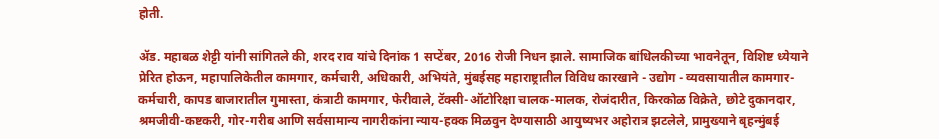होती.

ॲड. महाबळ शेट्टी यांनी सांगितले की, शरद राव यांचे दिनांक 1 सप्टेंबर, 2016 रोजी निधन झाले. सामाजिक बांधिलकीच्या भावनेतून, विशिष्ट ध्येयाने प्रेरित होऊन, महापालिकेतील कामगार, कर्मचारी, अधिकारी, अभियंते, मुंबईसह महाराष्ट्रातील विविध कारखाने - उद्योग - व्यवसायातील कामगार-कर्मचारी, कापड बाजारातील गुमास्ता, कंत्राटी कामगार, फेरीवाले, टॅक्सी-ऑटोरिक्षा चालक-मालक, रोजंदारीत, किरकोळ विक्रेते, छोटे दुकानदार, श्रमजीवी-कष्टकरी, गोर-गरीब आणि सर्वसामान्य नागरीकांना न्याय-हक्क मिळवुन देण्यासाठी आयुष्यभर अहोरात्र झटलेले, प्रामुख्याने बृहन्मुंबई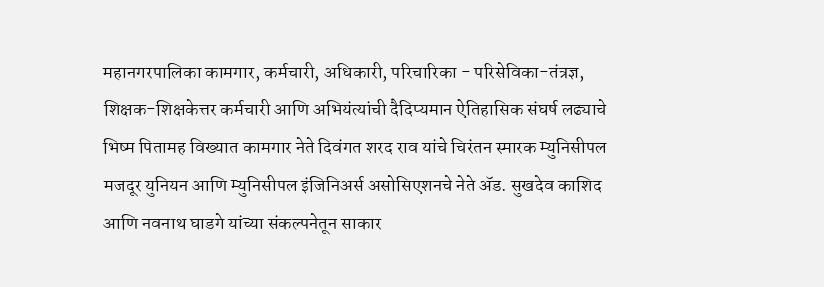महानगरपालिका कामगार, कर्मचारी, अधिकारी, परिचारिका - परिसेविका-तंत्रज्ञ, शिक्षक-शिक्षकेत्तर कर्मचारी आणि अभियंत्यांची दैदिप्यमान ऐतिहासिक संघर्ष लढ्याचे भिष्म पितामह विख्यात कामगार नेते दिवंगत शरद राव यांचे चिरंतन स्मारक म्युनिसीपल मजदूर युनियन आणि म्युनिसीपल इंजिनिअर्स असोसिएशनचे नेते ॲड. सुखदेव काशिद आणि नवनाथ घाडगे यांच्या संकल्पनेतून साकार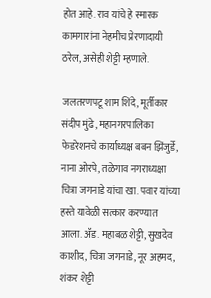होत आहे. राव यांचे हे स्मारक कामगारांना नेहमीच प्रेरणादायी ठरेल, असेही शेट्टी म्हणाले.

जलतरणपटू शाम शिंदे, मूर्तीकार संदीप मुंढे, महानगरपालिका फेडरेशनचे कार्याध्यक्ष बबन झिंजुर्डे, नाना ओरपे, तळेगाव नगराध्यक्षा चित्रा जगनाडे यांचा खा. पवार यांच्या हस्ते यावेळी सत्कार करण्यात आला. ॲड. महाबळ शेट्टी, सुखदेव काशीद, चित्रा जगनाडे, नूर अहमद, शंकर शेट्टी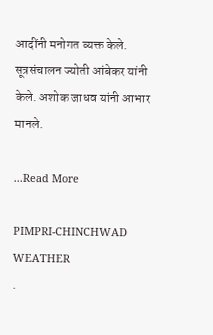आदींनी मनोगत व्यक्त केले. सूत्रसंचालन ज्योती आंबेकर यांनी केले. अशोक जाधव यांनी आभार मानले.

...Read More

PIMPRI-CHINCHWAD WEATHER
.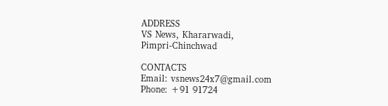ADDRESS
VS News, Khararwadi,
Pimpri-Chinchwad

CONTACTS
Email: vsnews24x7@gmail.com
Phone: +91 91724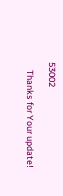53002

    Thanks for Your update!